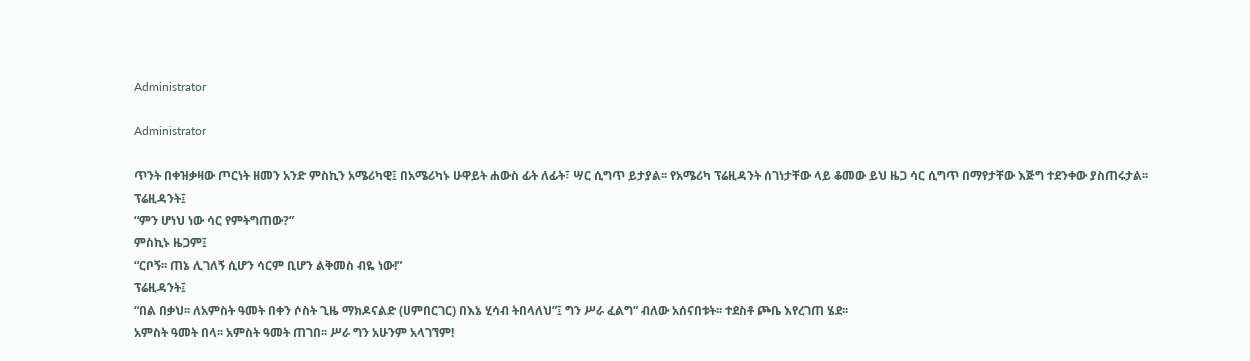Administrator

Administrator

ጥንት በቀዝቃዛው ጦርነት ዘመን አንድ ምስኪን አሜሪካዊ፤ በአሜሪካኑ ሁዋይት ሐውስ ፊት ለፊት፣ ሣር ሲግጥ ይታያል፡፡ የአሜሪካ ፕሬዚዳንት ሰገነታቸው ላይ ቆመው ይህ ዜጋ ሳር ሲግጥ በማየታቸው እጅግ ተደንቀው ያስጠሩታል፡፡
ፕሬዚዳንት፤
“ምን ሆነህ ነው ሳር የምትግጠው?”
ምስኪኑ ዜጋም፤
“ርቦኝ፡፡ ጠኔ ሊገለኝ ሲሆን ሳርም ቢሆን ልቅመስ ብዬ ነው!”
ፕሬዚዳንት፤
“በል በቃህ፡፡ ለአምስት ዓመት በቀን ሶስት ጊዜ ማክዶናልድ (ሀምበርገር) በእኔ ሂሳብ ትበላለህ”፤ ግን ሥራ ፈልግ” ብለው አሰናበቱት፡፡ ተደስቶ ጮቤ እየረገጠ ሄደ፡፡
አምስት ዓመት በላ፡፡ አምስት ዓመት ጠገበ፡፡ ሥራ ግን አሁንም አላገኘም!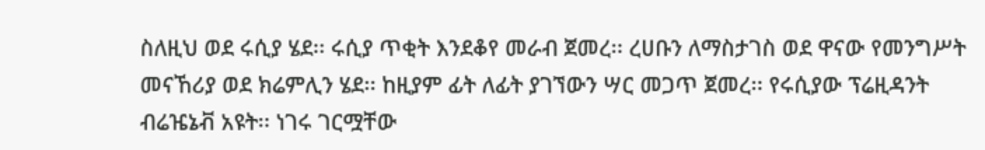ስለዚህ ወደ ሩሲያ ሄደ፡፡ ሩሲያ ጥቂት እንደቆየ መራብ ጀመረ፡፡ ረሀቡን ለማስታገስ ወደ ዋናው የመንግሥት መናኸሪያ ወደ ክሬምሊን ሄደ፡፡ ከዚያም ፊት ለፊት ያገኘውን ሣር መጋጥ ጀመረ፡፡ የሩሲያው ፕሬዚዳንት ብሬዤኔቭ አዩት፡፡ ነገሩ ገርሟቸው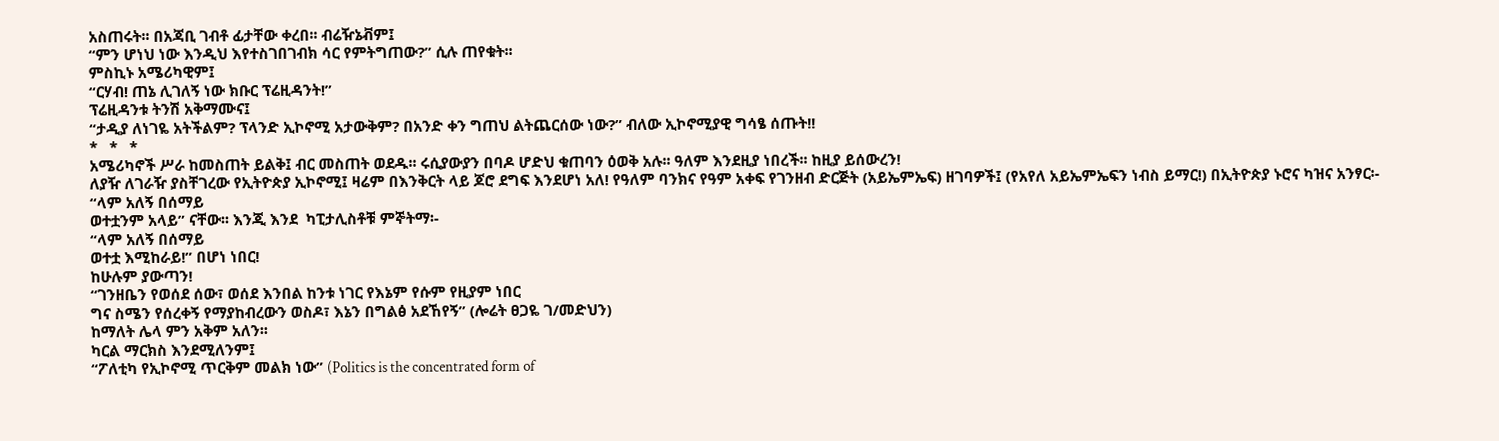አስጠሩት፡፡ በአጃቢ ገብቶ ፊታቸው ቀረበ፡፡ ብሬዥኔቭም፤
“ምን ሆነህ ነው እንዲህ እየተስገበገብክ ሳር የምትግጠው?” ሲሉ ጠየቁት፡፡
ምስኪኑ አሜሪካዊም፤
“ርሃብ! ጠኔ ሊገለኝ ነው ክቡር ፕሬዚዳንት!”
ፕሬዚዳንቱ ትንሽ አቅማሙና፤
“ታዲያ ለነገዬ አትችልም? ፕላንድ ኢኮኖሚ አታውቅም? በአንድ ቀን ግጠህ ልትጨርሰው ነው?” ብለው ኢኮኖሚያዊ ግሳፄ ሰጡት!!
*   *   *
አሜሪካኖች ሥራ ከመስጠት ይልቅ፤ ብር መስጠት ወደዱ፡፡ ሩሲያውያን በባዶ ሆድህ ቁጠባን ዕወቅ አሉ፡፡ ዓለም እንደዚያ ነበረች፡፡ ከዚያ ይሰውረን!
ለያዥ ለገራዥ ያስቸገረው የኢትዮጵያ ኢኮኖሚ፤ ዛሬም በእንቅርት ላይ ጆሮ ደግፍ እንደሆነ አለ! የዓለም ባንክና የዓም አቀፍ የገንዘብ ድርጅት (አይኤምኤፍ) ዘገባዎች፤ (የአየለ አይኤምኤፍን ነብስ ይማር!) በኢትዮጵያ ኑሮና ካዝና አንፃር፡-
“ላም አለኝ በሰማይ
ወተቷንም አላይ” ናቸው፡፡ እንጂ እንደ  ካፒታሊስቶቹ ምኞትማ፡-
“ላም አለኝ በሰማይ
ወተቷ እሚከራይ!” በሆነ ነበር!
ከሁሉም ያውጣን!
“ገንዘቤን የወሰደ ሰው፣ ወሰደ እንበል ከንቱ ነገር የእኔም የሱም የዚያም ነበር
ግና ስሜን የሰረቀኝ የማያከብረውን ወስዶ፣ እኔን በግልፅ አደኸየኝ” (ሎሬት ፀጋዬ ገ/መድህን)
ከማለት ሌላ ምን አቅም አለን፡፡
ካርል ማርክስ እንደሚለንም፤
“ፖለቲካ የኢኮኖሚ ጥርቅም መልክ ነው” (Politics is the concentrated form of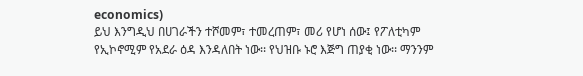economics)
ይህ እንግዲህ በሀገራችን ተሾመም፣ ተመረጠም፣ መሪ የሆነ ሰው፤ የፖለቲካም የኢኮኖሚም የአደራ ዕዳ እንዳለበት ነው፡፡ የህዝቡ ኑሮ እጅግ ጠያቂ ነው፡፡ ማንንም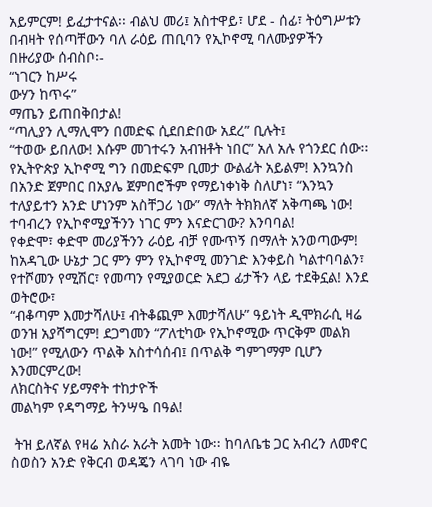አይምርም! ይፈታተናል፡፡ ብልህ መሪ፤ አስተዋይ፣ ሆደ - ሰፊ፣ ትዕግሥቱን በብዛት የሰጣቸውን ባለ ራዕይ ጠቢባን የኢኮኖሚ ባለሙያዎችን በዙሪያው ሰብስቦ፡-
“ነገርን ከሥሩ
ውሃን ከጥሩ”
ማጤን ይጠበቅበታል!
“ጣሊያን ሊማሊሞን በመድፍ ሲደበድበው አደረ” ቢሉት፤
“ተወው ይበለው! እሱም መገተሩን አብዝቶት ነበር” አለ አሉ የጎንደር ሰው፡፡ የኢትዮጵያ ኢኮኖሚ ግን በመድፍም ቢመታ ውልፊት አይልም! እንኳንስ በአንድ ጀምበር በአያሌ ጀምበሮችም የማይነቀነቅ ስለሆነ፣ “እንኳን ተለያይተን አንድ ሆነንም አስቸጋሪ ነው” ማለት ትክክለኛ አቅጣጫ ነው!
ተባብረን የኢኮኖሚያችንን ነገር ምን እናድርገው? እንባባል!
የቀድሞ፣ ቀድሞ መሪያችንን ራዕይ ብቻ የሙጥኝ በማለት አንወጣውም! ከአዳጊው ሁኔታ ጋር ምን ምን የኢኮኖሚ መንገድ እንቀይስ ካልተባባልን፣ የተሾመን የሚሽር፣ የመጣን የሚያወርድ አደጋ ፊታችን ላይ ተደቅኗል! እንደ ወትሮው፣
“ብቆጣም እመታሻለሁ፤ ብትቆጪም እመታሻለሁ” ዓይነት ዲሞክራሲ ዛሬ ወንዝ አያሻግርም! ደጋግመን “ፖለቲካው የኢኮኖሚው ጥርቅም መልክ ነው!” የሚለውን ጥልቅ አስተሳሰብ፤ በጥልቅ ግምገማም ቢሆን እንመርምረው!
ለክርስትና ሃይማኖት ተከታዮች
መልካም የዳግማይ ትንሣዔ በዓል!

 ትዝ ይለኛል የዛሬ አስራ አራት አመት ነው፡፡ ከባለቤቴ ጋር አብረን ለመኖር ስወስን አንድ የቅርብ ወዳጄን ላገባ ነው ብዬ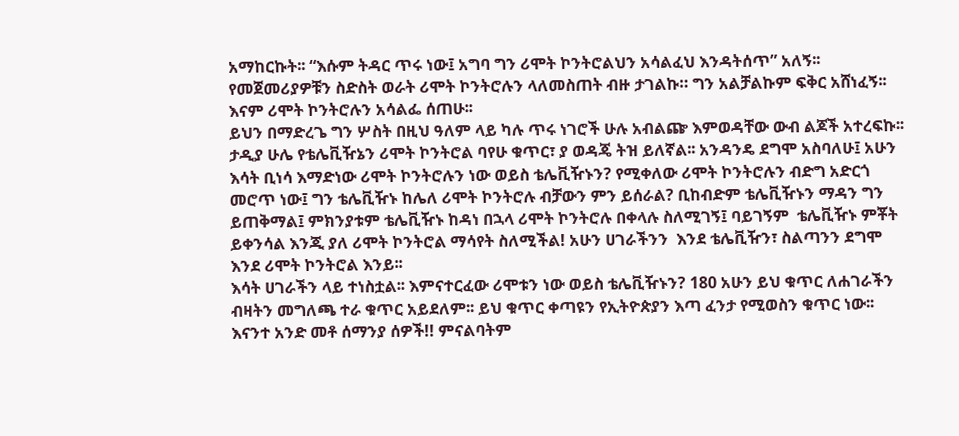አማከርኩት፡፡ “እሱም ትዳር ጥሩ ነው፤ አግባ ግን ሪሞት ኮንትሮልህን አሳልፈህ እንዳትሰጥ” አለኝ፡፡ የመጀመሪያዎቹን ስድስት ወራት ሪሞት ኮንትሮሉን ላለመስጠት ብዙ ታገልኩ። ግን አልቻልኩም ፍቅር አሸነፈኝ፡፡ እናም ሪሞት ኮንትሮሉን አሳልፌ ሰጠሁ፡፡
ይህን በማድረጌ ግን ሦስት በዚህ ዓለም ላይ ካሉ ጥሩ ነገሮች ሁሉ አብልጬ እምወዳቸው ውብ ልጆች አተረፍኩ፡፡
ታዲያ ሁሌ የቴሌቪዥኔን ሪሞት ኮንትሮል ባየሁ ቁጥር፣ ያ ወዳጄ ትዝ ይለኛል፡፡ አንዳንዴ ደግሞ አስባለሁ፤ አሁን እሳት ቢነሳ እማድነው ሪሞት ኮንትሮሉን ነው ወይስ ቴሌቪዥኑን? የሚቀለው ሪሞት ኮንትሮሉን ብድግ አድርጎ መሮጥ ነው፤ ግን ቴሌቪዥኑ ከሌለ ሪሞት ኮንትሮሉ ብቻውን ምን ይሰራል? ቢከብድም ቴሌቪዥኑን ማዳን ግን  ይጠቅማል፤ ምክንያቱም ቴሌቪዥኑ ከዳነ በኋላ ሪሞት ኮንትሮሉ በቀላሉ ስለሚገኝ፤ ባይገኝም  ቴሌቪዥኑ ምቾት ይቀንሳል እንጂ ያለ ሪሞት ኮንትሮል ማሳየት ስለሚችል! አሁን ሀገራችንን  እንደ ቴሌቪዥን፣ ስልጣንን ደግሞ እንደ ሪሞት ኮንትሮል እንይ፡፡
እሳት ሀገራችን ላይ ተነስቷል፡፡ እምናተርፈው ሪሞቱን ነው ወይስ ቴሌቪዥኑን? 180 አሁን ይህ ቁጥር ለሐገራችን ብዛትን መግለጫ ተራ ቁጥር አይደለም፡፡ ይህ ቁጥር ቀጣዩን የኢትዮጵያን እጣ ፈንታ የሚወስን ቁጥር ነው፡፡ እናንተ አንድ መቶ ሰማንያ ሰዎች!! ምናልባትም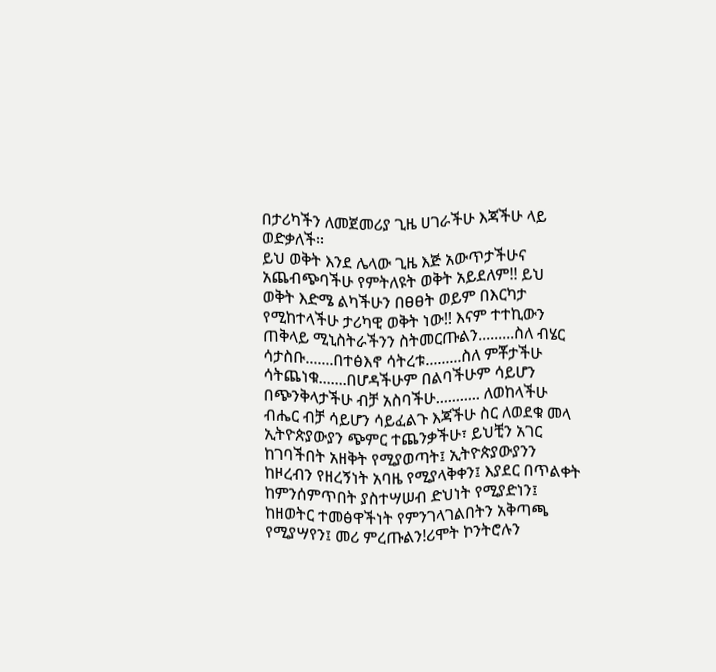በታሪካችን ለመጀመሪያ ጊዜ ሀገራችሁ እጃችሁ ላይ ወድቃለች፡፡
ይህ ወቅት እንደ ሌላው ጊዜ እጅ አውጥታችሁና አጨብጭባችሁ የምትለዩት ወቅት አይደለም!! ይህ ወቅት እድሜ ልካችሁን በፀፀት ወይም በእርካታ የሚከተላችሁ ታሪካዊ ወቅት ነው!! እናም ተተኪውን ጠቅላይ ሚኒስትራችንን ስትመርጡልን.........ስለ ብሄር ሳታስቡ.......በተፅእኖ ሳትረቱ.........ስለ ምቾታችሁ ሳትጨነቁ.......በሆዳችሁም በልባችሁም ሳይሆን በጭንቅላታችሁ ብቻ አስባችሁ........... ለወከላችሁ ብሔር ብቻ ሳይሆን ሳይፈልጉ እጃችሁ ስር ለወደቁ መላ ኢትዮጵያውያን ጭምር ተጨንቃችሁ፣ ይህቺን አገር ከገባችበት አዘቅት የሚያወጣት፤ ኢትዮጵያውያንን  ከዞረብን የዘረኝነት አባዜ የሚያላቅቀን፤ እያደር በጥልቀት ከምንሰምጥበት ያስተሣሠብ ድህነት የሚያድነን፤ ከዘወትር ተመፅዋችነት የምንገላገልበትን አቅጣጫ የሚያሣየን፤ መሪ ምረጡልን!ሪሞት ኮንትሮሉን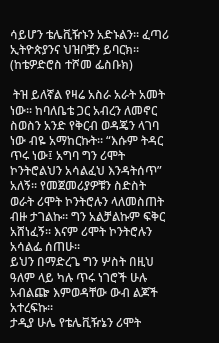ሳይሆን ቴሌቪዥኑን አድኑልን፡፡ ፈጣሪ ኢትዮጵያንና ህዝቦቿን ይባርክ፡፡
(ከቴዎድሮስ ተሾመ ፌስቡክ)

 ትዝ ይለኛል የዛሬ አስራ አራት አመት ነው፡፡ ከባለቤቴ ጋር አብረን ለመኖር ስወስን አንድ የቅርብ ወዳጄን ላገባ ነው ብዬ አማከርኩት፡፡ “እሱም ትዳር ጥሩ ነው፤ አግባ ግን ሪሞት ኮንትሮልህን አሳልፈህ እንዳትሰጥ” አለኝ፡፡ የመጀመሪያዎቹን ስድስት ወራት ሪሞት ኮንትሮሉን ላለመስጠት ብዙ ታገልኩ። ግን አልቻልኩም ፍቅር አሸነፈኝ፡፡ እናም ሪሞት ኮንትሮሉን አሳልፌ ሰጠሁ፡፡
ይህን በማድረጌ ግን ሦስት በዚህ ዓለም ላይ ካሉ ጥሩ ነገሮች ሁሉ አብልጬ እምወዳቸው ውብ ልጆች አተረፍኩ፡፡
ታዲያ ሁሌ የቴሌቪዥኔን ሪሞት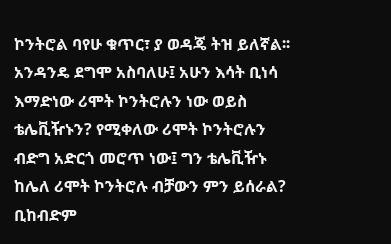ኮንትሮል ባየሁ ቁጥር፣ ያ ወዳጄ ትዝ ይለኛል፡፡ አንዳንዴ ደግሞ አስባለሁ፤ አሁን እሳት ቢነሳ እማድነው ሪሞት ኮንትሮሉን ነው ወይስ ቴሌቪዥኑን? የሚቀለው ሪሞት ኮንትሮሉን ብድግ አድርጎ መሮጥ ነው፤ ግን ቴሌቪዥኑ ከሌለ ሪሞት ኮንትሮሉ ብቻውን ምን ይሰራል? ቢከብድም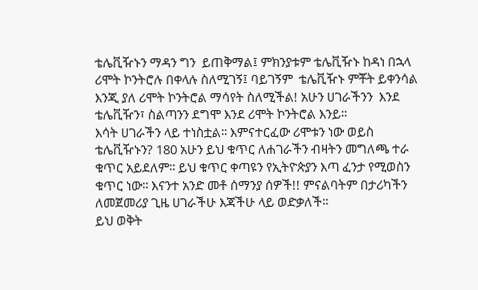ቴሌቪዥኑን ማዳን ግን  ይጠቅማል፤ ምክንያቱም ቴሌቪዥኑ ከዳነ በኋላ ሪሞት ኮንትሮሉ በቀላሉ ስለሚገኝ፤ ባይገኝም  ቴሌቪዥኑ ምቾት ይቀንሳል እንጂ ያለ ሪሞት ኮንትሮል ማሳየት ስለሚችል! አሁን ሀገራችንን  እንደ ቴሌቪዥን፣ ስልጣንን ደግሞ እንደ ሪሞት ኮንትሮል እንይ፡፡
እሳት ሀገራችን ላይ ተነስቷል፡፡ እምናተርፈው ሪሞቱን ነው ወይስ ቴሌቪዥኑን? 180 አሁን ይህ ቁጥር ለሐገራችን ብዛትን መግለጫ ተራ ቁጥር አይደለም፡፡ ይህ ቁጥር ቀጣዩን የኢትዮጵያን እጣ ፈንታ የሚወስን ቁጥር ነው፡፡ እናንተ አንድ መቶ ሰማንያ ሰዎች!! ምናልባትም በታሪካችን ለመጀመሪያ ጊዜ ሀገራችሁ እጃችሁ ላይ ወድቃለች፡፡
ይህ ወቅት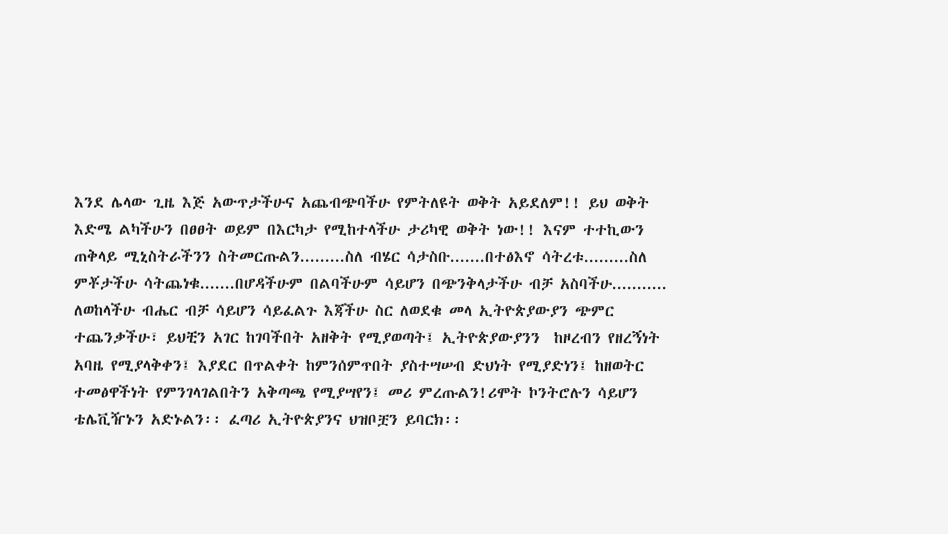እንደ ሌላው ጊዜ እጅ አውጥታችሁና አጨብጭባችሁ የምትለዩት ወቅት አይደለም!! ይህ ወቅት እድሜ ልካችሁን በፀፀት ወይም በእርካታ የሚከተላችሁ ታሪካዊ ወቅት ነው!! እናም ተተኪውን ጠቅላይ ሚኒስትራችንን ስትመርጡልን.........ስለ ብሄር ሳታስቡ.......በተፅእኖ ሳትረቱ.........ስለ ምቾታችሁ ሳትጨነቁ.......በሆዳችሁም በልባችሁም ሳይሆን በጭንቅላታችሁ ብቻ አስባችሁ........... ለወከላችሁ ብሔር ብቻ ሳይሆን ሳይፈልጉ እጃችሁ ስር ለወደቁ መላ ኢትዮጵያውያን ጭምር ተጨንቃችሁ፣ ይህቺን አገር ከገባችበት አዘቅት የሚያወጣት፤ ኢትዮጵያውያንን  ከዞረብን የዘረኝነት አባዜ የሚያላቅቀን፤ እያደር በጥልቀት ከምንሰምጥበት ያስተሣሠብ ድህነት የሚያድነን፤ ከዘወትር ተመፅዋችነት የምንገላገልበትን አቅጣጫ የሚያሣየን፤ መሪ ምረጡልን!ሪሞት ኮንትሮሉን ሳይሆን ቴሌቪዥኑን አድኑልን፡፡ ፈጣሪ ኢትዮጵያንና ህዝቦቿን ይባርክ፡፡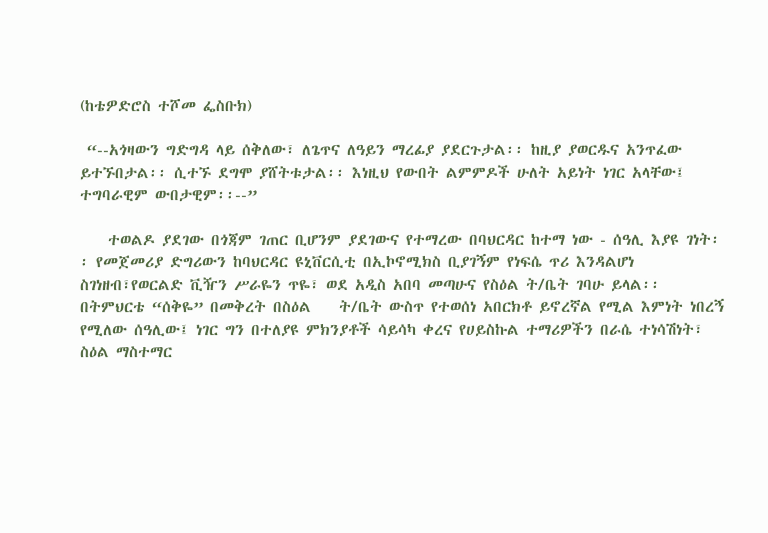(ከቴዎድሮስ ተሾመ ፌስቡክ)

 “--አጎዛውን ግድግዳ ላይ ሰቅለው፣ ለጌጥና ለዓይን ማረፊያ ያደርጉታል፡፡ ከዚያ ያወርዱና አንጥፈው ይተኙበታል፡፡ ሲተኙ ደግሞ ያሸትቱታል፡፡ እነዚህ የውበት ልምምዶች ሁለት አይነት ነገር አላቸው፤ ተግባራዊም ውበታዊም፡፡--”

    ተወልዶ ያደገው በጎጃም ገጠር ቢሆንም ያደገውና የተማረው በባህርዳር ከተማ ነው - ሰዓሊ እያዩ ገነት፡፡ የመጀመሪያ ድግሪውን ከባህርዳር ዩኒቨርሲቲ በኢኮኖሚክስ ቢያገኝም የነፍሴ ጥሪ እንዳልሆነ ስገነዘብ፣የወርልድ ቪዥን ሥራዬን ጥዬ፣ ወደ አዲስ አበባ መጣሁና የስዕል ት/ቤት ገባሁ ይላል፡፡ በትምህርቴ “ሰቅዬ” በመቅረት በስዕል    ት/ቤት ውስጥ የተወሰነ አበርክቶ ይኖረኛል የሚል እምነት ነበረኝ የሚለው ሰዓሊው፤ ነገር ግን በተለያዩ ምክንያቶች ሳይሳካ ቀረና የሀይስኩል ተማሪዎችን በራሴ ተነሳሽነት፣ ስዕል ማስተማር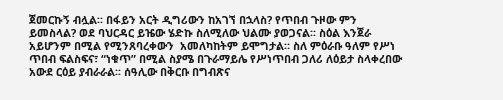ጀመርኩኝ ብሏል፡፡ በፋይን አርት ዲግሪውን ከአገኘ በኋላስ? የጥበብ ጉዞው ምን ይመስላል? ወደ ባህርዳር ይዤው ሄድኩ ስለሚለው ህልሙ ያወጋናል፡፡ ስዕል እንጀራ አይሆንም በሚል የሚንጸባረቀውን  አመለካከትም ይሞግታል። ስለ ምዕራቡ ዓለም የሥነ ጥበብ ፍልስፍና፣ “ነቁጥ” በሚል ስያሜ በጉራማይሌ የሥነጥበብ ጋለሪ ለዕይታ ስላቀረበው አውደ ርዕይ ያብራራል፡፡ ሰዓሊው በቅርቡ በግብጽና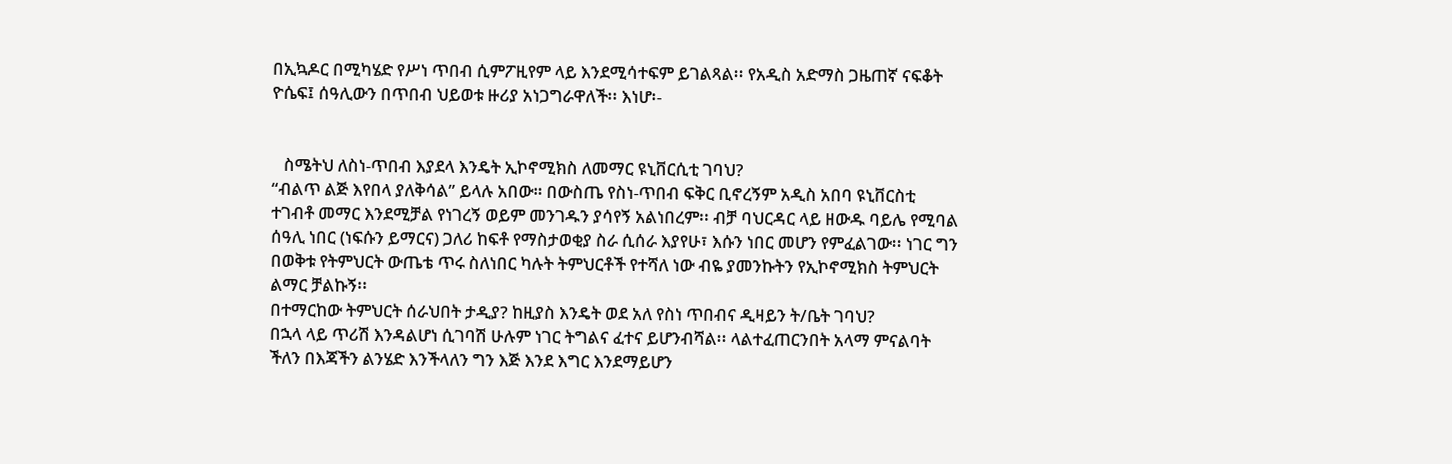በኢኳዶር በሚካሄድ የሥነ ጥበብ ሲምፖዚየም ላይ እንደሚሳተፍም ይገልጻል፡፡ የአዲስ አድማስ ጋዜጠኛ ናፍቆት ዮሴፍ፤ ሰዓሊውን በጥበብ ህይወቱ ዙሪያ አነጋግራዋለች፡፡ እነሆ፡-


   ስሜትህ ለስነ-ጥበብ እያደላ እንዴት ኢኮኖሚክስ ለመማር ዩኒቨርሲቲ ገባህ?
“ብልጥ ልጅ እየበላ ያለቅሳል” ይላሉ አበው። በውስጤ የስነ-ጥበብ ፍቅር ቢኖረኝም አዲስ አበባ ዩኒቨርስቲ ተገብቶ መማር እንደሚቻል የነገረኝ ወይም መንገዱን ያሳየኝ አልነበረም፡፡ ብቻ ባህርዳር ላይ ዘውዱ ባይሌ የሚባል ሰዓሊ ነበር (ነፍሱን ይማርና) ጋለሪ ከፍቶ የማስታወቂያ ስራ ሲሰራ እያየሁ፣ እሱን ነበር መሆን የምፈልገው፡፡ ነገር ግን በወቅቱ የትምህርት ውጤቴ ጥሩ ስለነበር ካሉት ትምህርቶች የተሻለ ነው ብዬ ያመንኩትን የኢኮኖሚክስ ትምህርት ልማር ቻልኩኝ፡፡
በተማርከው ትምህርት ሰራህበት ታዲያ? ከዚያስ እንዴት ወደ አለ የስነ ጥበብና ዲዛይን ት/ቤት ገባህ?
በኋላ ላይ ጥሪሽ እንዳልሆነ ሲገባሽ ሁሉም ነገር ትግልና ፈተና ይሆንብሻል፡፡ ላልተፈጠርንበት አላማ ምናልባት ችለን በእጃችን ልንሄድ እንችላለን ግን እጅ እንደ እግር እንደማይሆን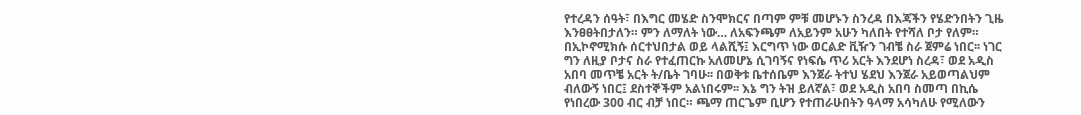የተረዳን ሰዓት፣ በእግር መሄድ ስንሞክርና በጣም ምቹ መሆኑን ስንረዳ በእጃችን የሄድንበትን ጊዜ እንፀፀትበታለን። ምን ለማለት ነው… ለአፍንጫም ለአይንም አሁን ካለበት የተሻለ ቦታ የለም። በኢኮኖሚክሱ ሰርተህበታል ወይ ላልሺኝ፤ እርግጥ ነው ወርልድ ቪዥን ገብቼ ስራ ጀምሬ ነበር፡፡ ነገር ግን ለዚያ ቦታና ስራ የተፈጠርኩ አለመሆኔ ሲገባኝና የነፍሴ ጥሪ አርት እንደሆነ ስረዳ፣ ወደ አዲስ አበባ መጥቼ አርት ት/ቤት ገባሁ፡፡ በወቅቱ ቤተሰቤም እንጀራ ትተህ ሄደህ እንጀራ አይወጣልህም ብለውኝ ነበር፤ ደስተኞችም አልነበሩም፡፡ እኔ ግን ትዝ ይለኛል፣ ወደ አዲስ አበባ ስመጣ በኪሴ የነበረው 300 ብር ብቻ ነበር። ጫማ ጠርጌም ቢሆን የተጠራሁበትን ዓላማ አሳካለሁ የሚለውን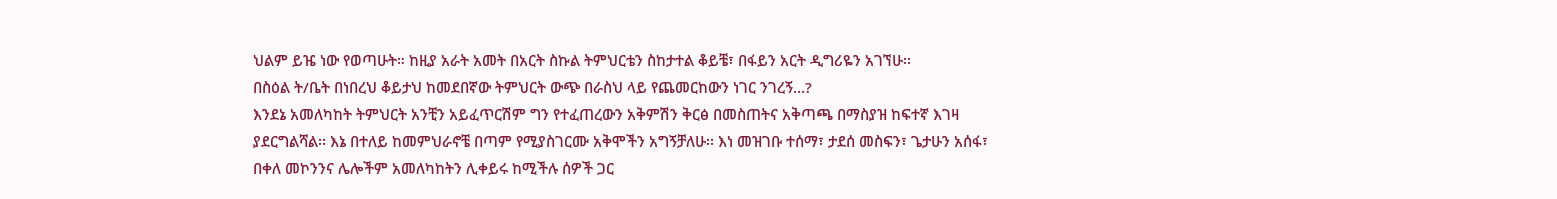ህልም ይዤ ነው የወጣሁት። ከዚያ አራት አመት በአርት ስኩል ትምህርቴን ስከታተል ቆይቼ፣ በፋይን አርት ዲግሪዬን አገኘሁ፡፡
በስዕል ት/ቤት በነበረህ ቆይታህ ከመደበኛው ትምህርት ውጭ በራስህ ላይ የጨመርከውን ነገር ንገረኝ…?
እንደኔ አመለካከት ትምህርት አንቺን አይፈጥርሽም ግን የተፈጠረውን አቅምሽን ቅርፅ በመስጠትና አቅጣጫ በማስያዝ ከፍተኛ እገዛ ያደርግልሻል፡፡ እኔ በተለይ ከመምህራኖቼ በጣም የሚያስገርሙ አቅሞችን አግኝቻለሁ፡፡ እነ መዝገቡ ተሰማ፣ ታደሰ መስፍን፣ ጌታሁን አሰፋ፣ በቀለ መኮንንና ሌሎችም አመለካከትን ሊቀይሩ ከሚችሉ ሰዎች ጋር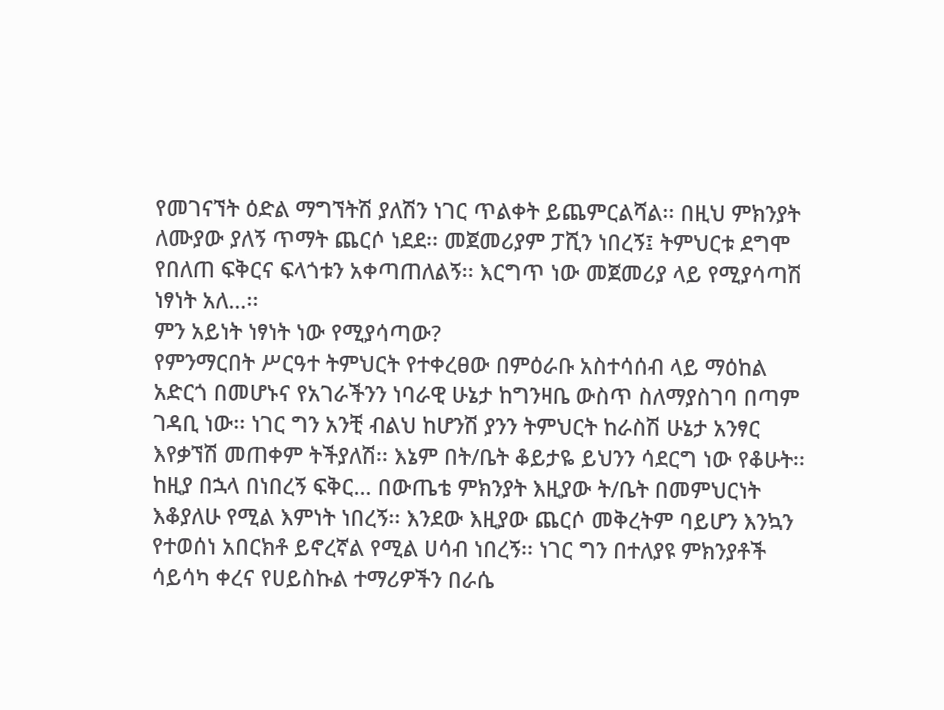የመገናኘት ዕድል ማግኘትሽ ያለሽን ነገር ጥልቀት ይጨምርልሻል፡፡ በዚህ ምክንያት ለሙያው ያለኝ ጥማት ጨርሶ ነደደ፡፡ መጀመሪያም ፓሺን ነበረኝ፤ ትምህርቱ ደግሞ የበለጠ ፍቅርና ፍላጎቱን አቀጣጠለልኝ፡፡ እርግጥ ነው መጀመሪያ ላይ የሚያሳጣሽ ነፃነት አለ…፡፡
ምን አይነት ነፃነት ነው የሚያሳጣው?
የምንማርበት ሥርዓተ ትምህርት የተቀረፀው በምዕራቡ አስተሳሰብ ላይ ማዕከል አድርጎ በመሆኑና የአገራችንን ነባራዊ ሁኔታ ከግንዛቤ ውስጥ ስለማያስገባ በጣም ገዳቢ ነው፡፡ ነገር ግን አንቺ ብልህ ከሆንሽ ያንን ትምህርት ከራስሽ ሁኔታ አንፃር እየቃኘሽ መጠቀም ትችያለሽ፡፡ እኔም በት/ቤት ቆይታዬ ይህንን ሳደርግ ነው የቆሁት፡፡ ከዚያ በኋላ በነበረኝ ፍቅር… በውጤቴ ምክንያት እዚያው ት/ቤት በመምህርነት እቆያለሁ የሚል እምነት ነበረኝ፡፡ እንደው እዚያው ጨርሶ መቅረትም ባይሆን እንኳን የተወሰነ አበርክቶ ይኖረኛል የሚል ሀሳብ ነበረኝ፡፡ ነገር ግን በተለያዩ ምክንያቶች ሳይሳካ ቀረና የሀይስኩል ተማሪዎችን በራሴ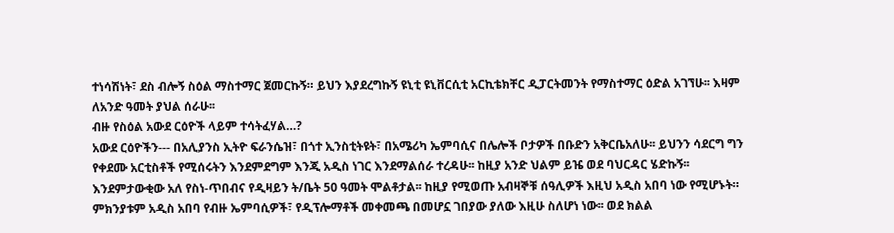ተነሳሽነት፣ ደስ ብሎኝ ስዕል ማስተማር ጀመርኩኝ። ይህን እያደረግኩኝ ዩኒቲ ዩኒቨርሲቲ አርኪቴክቸር ዲፓርትመንት የማስተማር ዕድል አገኘሁ፡፡ እዛም ለአንድ ዓመት ያህል ሰራሁ፡፡
ብዙ የስዕል አውደ ርዕዮች ላይም ተሳትፈሃል…?
አውደ ርዕዮችን--- በአሊያንስ ኢትዮ ፍራንሴዝ፣ በጎተ ኢንስቲትዩት፣ በአሜሪካ ኤምባሲና በሌሎች ቦታዎች በቡድን አቅርቤአለሁ፡፡ ይህንን ሳደርግ ግን የቀደሙ አርቲስቶች የሚሰሩትን እንደምደግም እንጂ አዲስ ነገር እንደማልሰራ ተረዳሁ፡፡ ከዚያ አንድ ህልም ይዤ ወደ ባህርዳር ሄድኩኝ፡፡ እንደምታውቂው አለ የስነ-ጥበብና የዲዛይን ት/ቤት 50 ዓመት ሞልቶታል፡፡ ከዚያ የሚወጡ አብዛኞቹ ሰዓሊዎች እዚህ አዲስ አበባ ነው የሚሆኑት። ምክንያቱም አዲስ አበባ የብዙ ኤምባሲዎች፣ የዲፕሎማቶች መቀመጫ በመሆኗ ገበያው ያለው እዚሁ ስለሆነ ነው፡፡ ወደ ክልል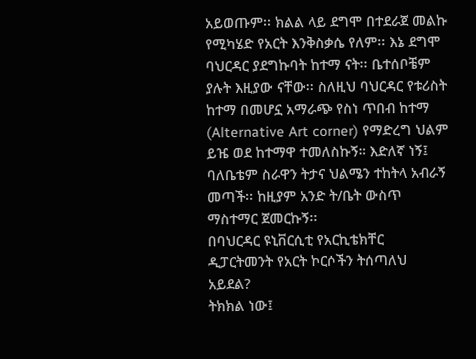አይወጡም፡፡ ክልል ላይ ደግሞ በተደራጀ መልኩ የሚካሄድ የአርት እንቅስቃሴ የለም፡፡ እኔ ደግሞ ባህርዳር ያደግኩባት ከተማ ናት፡፡ ቤተሰቦቼም ያሉት እዚያው ናቸው፡፡ ስለዚህ ባህርዳር የቱሪስት ከተማ በመሆኗ አማራጭ የስነ ጥበብ ከተማ (Alternative Art corner) የማድረግ ህልም ይዤ ወደ ከተማዋ ተመለስኩኝ። እድለኛ ነኝ፤ ባለቤቴም ስራዋን ትታና ህልሜን ተከትላ አብራኝ መጣች፡፡ ከዚያም አንድ ት/ቤት ውስጥ ማስተማር ጀመርኩኝ፡፡
በባህርዳር ዩኒቨርሲቲ የአርኪቴክቸር ዲፓርትመንት የአርት ኮርሶችን ትሰጣለህ አይደል?
ትክክል ነው፤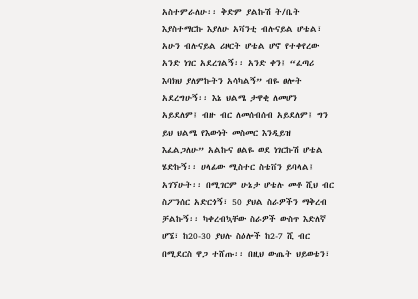አስተምራለሁ፡፡ ቅድም ያልኩሽ ት/ቤት እያስተማርኩ እያለሁ አቫንቲ ብሉናይል ሆቴል፣ አሁን ብሉናይል ሪዞርት ሆቴል ሆኖ የተቀየረው አንድ ነገር አደረገልኝ፡፡ አንድ ቀን፤ “ፈጣሪ እባክህ ያለምኩትን አሳካልኝ” ብዬ ፀሎት አደረግሁኝ፡፡ እኔ ህልሜ ታዋቂ ለመሆን አይደለም፤ ብዙ ብር ለመሰብሰብ አይደለም፤ ግን ይህ ህልሜ የእውነት መስመር እንዲይዝ እፈልጋለሁ” አልኩና ፀልዬ ወደ ነገርኩሽ ሆቴል ሄድኩኝ፡፡ ሀላፊው ሚስተር ስቴቨን ይባላል፤ አገኘሁት፡፡ በሚገርም ሁኔታ ሆቴሉ መቶ ሺህ ብር ስፖንሰር አድርጎኝ፣ 50 ያህል ስራዎችን ማቅረብ ቻልኩኝ፡፡ ካቀረብኳቸው ስራዎች ውስጥ እድለኛ ሆኜ፣ ከ20-30 ያህሉ ስዕሎች ከ2-7 ሺ ብር በሚደርስ ዋጋ ተሸጡ፡፡ በዚህ ውጤት ህይወቴን፣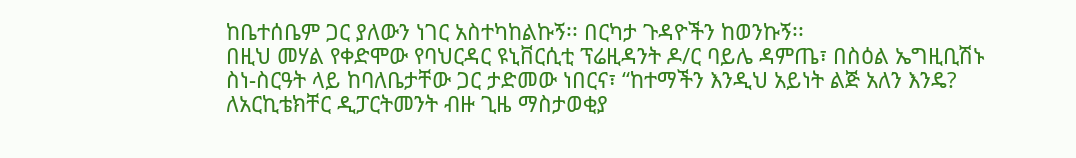ከቤተሰቤም ጋር ያለውን ነገር አስተካከልኩኝ፡፡ በርካታ ጉዳዮችን ከወንኩኝ፡፡
በዚህ መሃል የቀድሞው የባህርዳር ዩኒቨርሲቲ ፕሬዚዳንት ዶ/ር ባይሌ ዳምጤ፣ በስዕል ኤግዚቢሽኑ ስነ-ስርዓት ላይ ከባለቤታቸው ጋር ታድመው ነበርና፣ “ከተማችን እንዲህ አይነት ልጅ አለን እንዴ? ለአርኪቴክቸር ዲፓርትመንት ብዙ ጊዜ ማስታወቂያ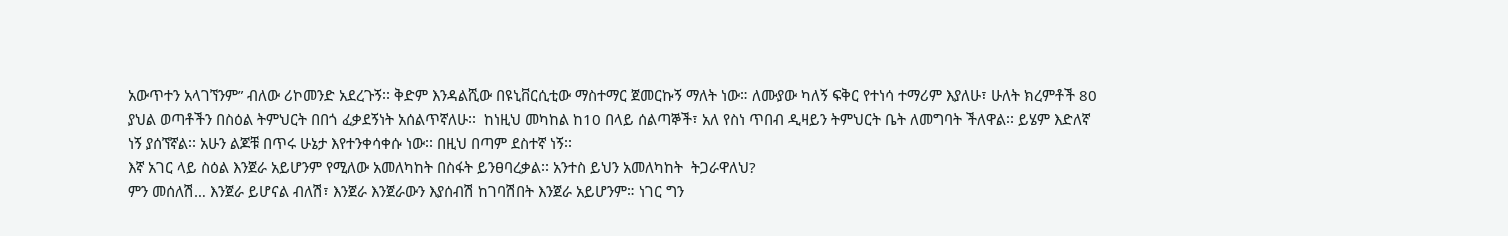አውጥተን አላገኘንም” ብለው ሪኮመንድ አደረጉኝ፡፡ ቅድም እንዳልሺው በዩኒቨርሲቲው ማስተማር ጀመርኩኝ ማለት ነው። ለሙያው ካለኝ ፍቅር የተነሳ ተማሪም እያለሁ፣ ሁለት ክረምቶች 80 ያህል ወጣቶችን በስዕል ትምህርት በበጎ ፈቃደኝነት አሰልጥኛለሁ፡፡  ከነዚህ መካከል ከ10 በላይ ሰልጣኞች፣ አለ የስነ ጥበብ ዲዛይን ትምህርት ቤት ለመግባት ችለዋል፡፡ ይሄም እድለኛ ነኝ ያሰኘኛል፡፡ አሁን ልጆቹ በጥሩ ሁኔታ እየተንቀሳቀሱ ነው፡፡ በዚህ በጣም ደስተኛ ነኝ፡፡
እኛ አገር ላይ ስዕል እንጀራ አይሆንም የሚለው አመለካከት በስፋት ይንፀባረቃል፡፡ አንተስ ይህን አመለካከት  ትጋራዋለህ?
ምን መሰለሽ… እንጀራ ይሆናል ብለሽ፣ እንጀራ እንጀራውን እያሰብሽ ከገባሽበት እንጀራ አይሆንም። ነገር ግን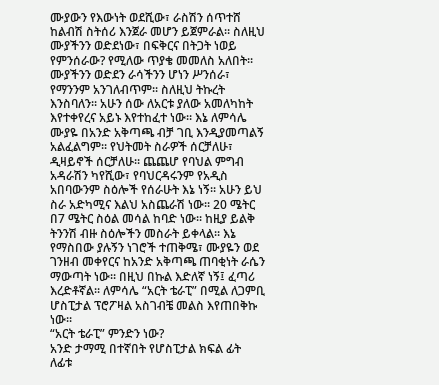ሙያውን የእውነት ወደሺው፣ ራስሽን ሰጥተሸ ከልብሽ ስትሰሪ እንጀራ መሆን ይጀምራል። ስለዚህ ሙያችንን ወድደነው፣ በፍቅርና በትጋት ነወይ የምንሰራው? የሚለው ጥያቄ መመለስ አለበት፡፡ ሙያችንን ወድደን ራሳችንን ሆነን ሥንሰራ፣ የማንንም አንገለብጥም፡፡ ስለዚህ ትኩረት እንስባለን፡፡ አሁን ሰው ለአርቱ ያለው አመለካከት እየተቀየረና አይኑ እየተከፈተ ነው። እኔ ለምሳሌ ሙያዬ በአንድ አቅጣጫ ብቻ ገቢ እንዲያመጣልኝ አልፈልግም፡፡ የህትመት ስራዎች ሰርቻለሁ፣ ዲዛይኖች ሰርቻለሁ፡፡ ጨጨሆ የባህል ምግብ አዳራሽን ካየሺው፣ የባህርዳሩንም የአዲስ አበባውንም ስዕሎች የሰራሁት እኔ ነኝ፡፡ አሁን ይህ ስራ አድካሚና እልህ አስጨራሽ ነው፡፡ 20 ሜትር በ7 ሜትር ስዕል መሳል ከባድ ነው፡፡ ከዚያ ይልቅ ትንንሽ ብዙ ስዕሎችን መስራት ይቀላል፡፡ እኔ የማስበው ያሉኝን ነገሮች ተጠቅሜ፣ ሙያዬን ወደ ገንዘብ መቀየርና ከአንድ አቅጣጫ ጠባቂነት ራሴን ማውጣት ነው፡፡ በዚህ በኩል እድለኛ ነኝ፤ ፈጣሪ እረድቶኛል፡፡ ለምሳሌ “አርት ቴራፒ” በሚል ለጋምቢ ሆስፒታል ፕሮፖዛል አስገብቼ መልስ እየጠበቅኩ ነው፡፡
“አርት ቴራፒ” ምንድን ነው?
አንድ ታማሚ በተኛበት የሆስፒታል ክፍል ፊት ለፊቱ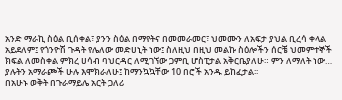አንድ ማራኪ ስዕል ቢሰቀል፣ ያንን ስዕል በማየትና በመመራመር፣ ህመሙን ለአፍታ ያህል ቢረሳ ቀላል አይደለም፤ የጎንዮሽ ጉዳት የሌለው መድሀኒት ነው፤ ስለዚህ በዚህ መልኩ ስዕሎችን ሰርቼ ህመምተኞች ክፍል ለመስቀል ምክረ ሀሳብ ባህርዳር ለሚገኘው ጋምቢ ሆስፒታል አቅርቤያለሁ። ምን ለማለት ነው… ያሉትን አማራጮች ሁሉ እሞክራለሁ፤ ከማንኳኳቸው 10 በሮች አንዱ ይከፈታል፡፡
በአሁኑ ወቅት በጉራማይሌ አርት ጋለሪ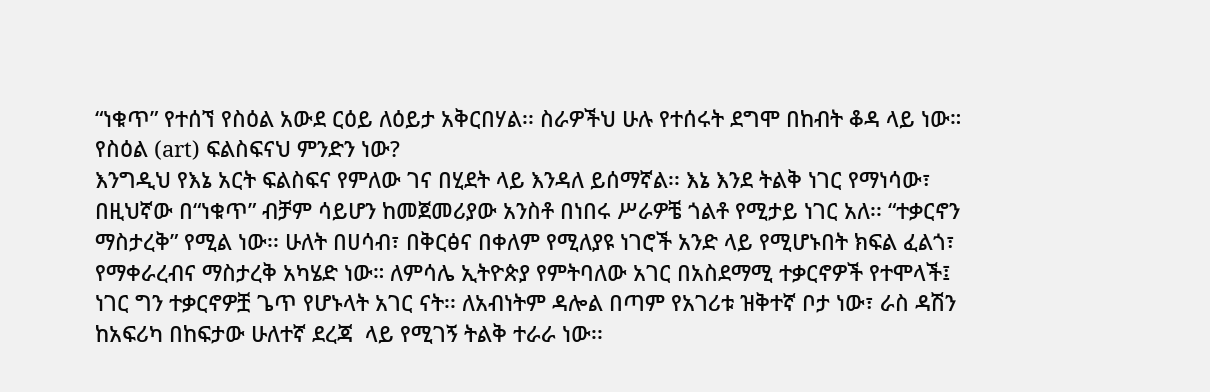“ነቁጥ” የተሰኘ የስዕል አውደ ርዕይ ለዕይታ አቅርበሃል፡፡ ስራዎችህ ሁሉ የተሰሩት ደግሞ በከብት ቆዳ ላይ ነው። የስዕል (art) ፍልስፍናህ ምንድን ነው?
እንግዲህ የእኔ አርት ፍልስፍና የምለው ገና በሂደት ላይ እንዳለ ይሰማኛል፡፡ እኔ እንደ ትልቅ ነገር የማነሳው፣ በዚህኛው በ“ነቁጥ” ብቻም ሳይሆን ከመጀመሪያው አንስቶ በነበሩ ሥራዎቼ ጎልቶ የሚታይ ነገር አለ፡፡ “ተቃርኖን ማስታረቅ” የሚል ነው፡፡ ሁለት በሀሳብ፣ በቅርፅና በቀለም የሚለያዩ ነገሮች አንድ ላይ የሚሆኑበት ክፍል ፈልጎ፣ የማቀራረብና ማስታረቅ አካሄድ ነው። ለምሳሌ ኢትዮጵያ የምትባለው አገር በአስደማሚ ተቃርኖዎች የተሞላች፤ ነገር ግን ተቃርኖዎቿ ጌጥ የሆኑላት አገር ናት፡፡ ለአብነትም ዳሎል በጣም የአገሪቱ ዝቅተኛ ቦታ ነው፣ ራስ ዳሽን ከአፍሪካ በከፍታው ሁለተኛ ደረጃ  ላይ የሚገኝ ትልቅ ተራራ ነው፡፡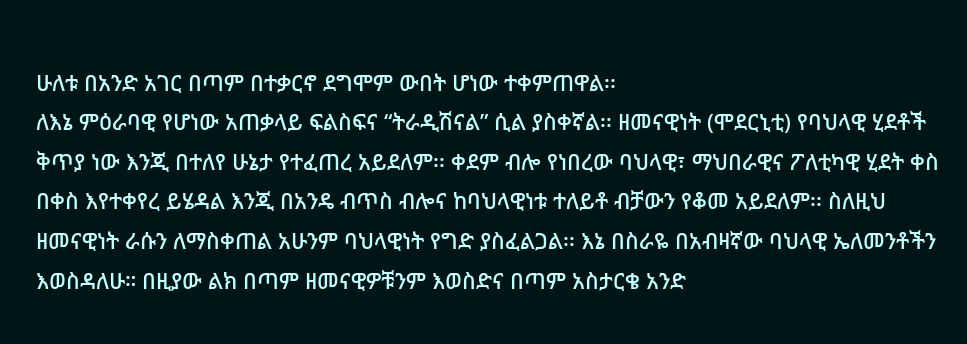ሁለቱ በአንድ አገር በጣም በተቃርኖ ደግሞም ውበት ሆነው ተቀምጠዋል፡፡
ለእኔ ምዕራባዊ የሆነው አጠቃላይ ፍልስፍና “ትራዲሽናል” ሲል ያስቀኛል፡፡ ዘመናዊነት (ሞደርኒቲ) የባህላዊ ሂደቶች ቅጥያ ነው እንጂ በተለየ ሁኔታ የተፈጠረ አይደለም፡፡ ቀደም ብሎ የነበረው ባህላዊ፣ ማህበራዊና ፖለቲካዊ ሂደት ቀስ በቀስ እየተቀየረ ይሄዳል እንጂ በአንዴ ብጥስ ብሎና ከባህላዊነቱ ተለይቶ ብቻውን የቆመ አይደለም፡፡ ስለዚህ ዘመናዊነት ራሱን ለማስቀጠል አሁንም ባህላዊነት የግድ ያስፈልጋል፡፡ እኔ በስራዬ በአብዛኛው ባህላዊ ኤለመንቶችን እወስዳለሁ። በዚያው ልክ በጣም ዘመናዊዎቹንም እወስድና በጣም አስታርቄ አንድ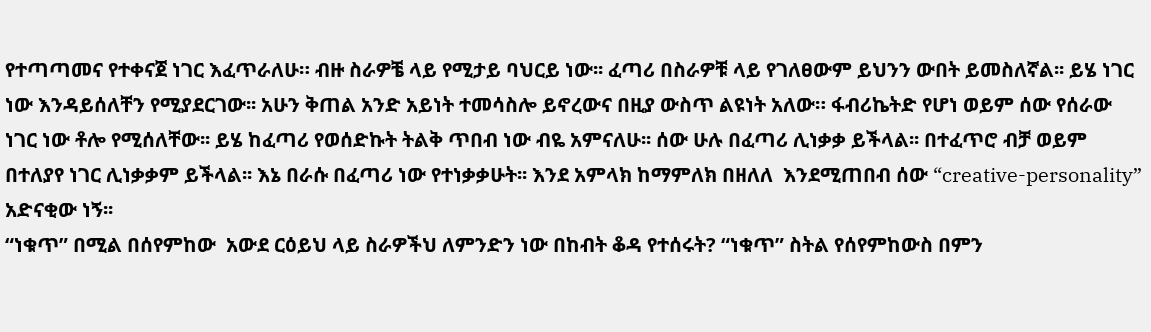የተጣጣመና የተቀናጀ ነገር እፈጥራለሁ። ብዙ ስራዎቼ ላይ የሚታይ ባህርይ ነው፡፡ ፈጣሪ በስራዎቹ ላይ የገለፀውም ይህንን ውበት ይመስለኛል፡፡ ይሄ ነገር ነው እንዳይሰለቸን የሚያደርገው፡፡ አሁን ቅጠል አንድ አይነት ተመሳስሎ ይኖረውና በዚያ ውስጥ ልዩነት አለው። ፋብሪኬትድ የሆነ ወይም ሰው የሰራው ነገር ነው ቶሎ የሚሰለቸው፡፡ ይሄ ከፈጣሪ የወሰድኩት ትልቅ ጥበብ ነው ብዬ አምናለሁ፡፡ ሰው ሁሉ በፈጣሪ ሊነቃቃ ይችላል፡፡ በተፈጥሮ ብቻ ወይም በተለያየ ነገር ሊነቃቃም ይችላል፡፡ እኔ በራሱ በፈጣሪ ነው የተነቃቃሁት፡፡ እንደ አምላክ ከማምለክ በዘለለ  እንደሚጠበብ ሰው “creative-personality” አድናቂው ነኝ፡፡
“ነቁጥ” በሚል በሰየምከው  አውደ ርዕይህ ላይ ስራዎችህ ለምንድን ነው በከብት ቆዳ የተሰሩት? “ነቁጥ” ስትል የሰየምከውስ በምን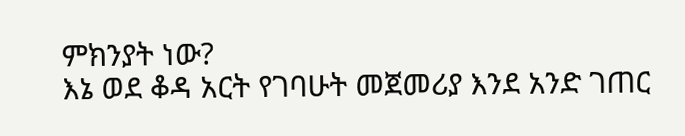ምክንያት ነው?
እኔ ወደ ቆዳ አርት የገባሁት መጀመሪያ እንደ አንድ ገጠር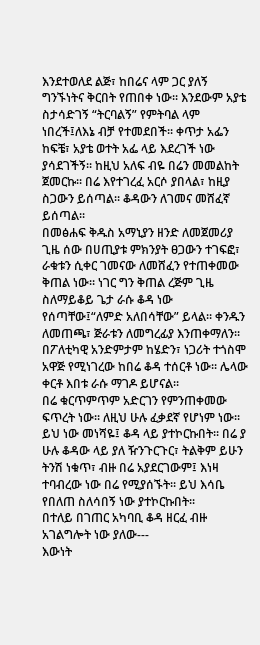እንደተወለደ ልጅ፣ ከበሬና ላም ጋር ያለኝ ግንኙነትና ቅርበት የጠበቀ ነው፡፡ እንደውም አያቴ ስታሳድገኝ “ትርባልኝ” የምትባል ላም ነበረች፤ለእኔ ብቻ የተመደበች፡፡ ቀጥታ አፌን ከፍቼ፣ አያቴ ወተት አፌ ላይ እደረገች ነው ያሳደገችኝ፡፡ ከዚህ አለፍ ብዬ በሬን መመልከት ጀመርኩ፡፡ በሬ እየተገረፈ አርሶ ያበላል፣ ከዚያ ስጋውን ይሰጣል፡፡ ቆዳውን ለገመና መሸፈኛ ይሰጣል፡፡
በመፅሐፍ ቅዱስ አማኒያን ዘንድ ለመጀመሪያ ጊዜ ሰው በሀጢያቱ ምክንያት ፀጋውን ተገፍፎ፣ ራቁቱን ሲቀር ገመናው ለመሸፈን የተጠቀመው ቅጠል ነው። ነገር ግን ቅጠል ረጅም ጊዜ ስለማይቆይ ጌታ ራሱ ቆዳ ነው የሰጣቸው፤“ለምድ አለበሳቸው” ይላል፡፡ ቀንዱን ለመጠጫ፣ ጅራቱን ለመግረፊያ እንጠቀማለን፡፡ በፖለቲካዊ አንድምታም ከሄድን፣ ነጋሪት ተጎስሞ አዋጅ የሚነገረው ከበሬ ቆዳ ተሰርቶ ነው፡፡ ሌላው ቀርቶ እበቱ ራሱ ማገዶ ይሆናል፡፡
በሬ ቁርጥምጥም አድርገን የምንጠቀመው ፍጥረት ነው፡፡ ለዚህ ሁሉ ፈቃደኛ የሆነም ነው፡፡ ይህ ነው መነሻዬ፤ ቆዳ ላይ ያተኮርኩበት፡፡ በሬ ያ ሁሉ ቆዳው ላይ ያለ ዥንጉርጉር፣ ትልቅም ይሁን ትንሽ ነቁጥ፣ ብዙ በሬ አያደርገውም፤ እነዛ ተባብረው ነው በሬ የሚያሰኙት፡፡ ይህ እሳቤ የበለጠ ስለሳበኝ ነው ያተኮርኩበት፡፡
በተለይ በገጠር አካባቢ ቆዳ ዘርፈ ብዙ አገልግሎት ነው ያለው---
እውነት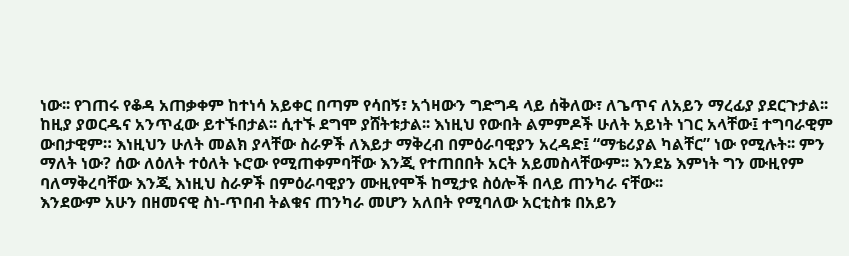ነው፡፡ የገጠሩ የቆዳ አጠቃቀም ከተነሳ አይቀር በጣም የሳበኝ፣ አጎዛውን ግድግዳ ላይ ሰቅለው፣ ለጌጥና ለአይን ማረፊያ ያደርጉታል፡፡ ከዚያ ያወርዱና አንጥፈው ይተኙበታል፡፡ ሲተኙ ደግሞ ያሸትቱታል፡፡ እነዚህ የውበት ልምምዶች ሁለት አይነት ነገር አላቸው፤ ተግባራዊም ውበታዊም። እነዚህን ሁለት መልክ ያላቸው ስራዎች ለእይታ ማቅረብ በምዕራባዊያን አረዳድ፤ “ማቴሪያል ካልቸር” ነው የሚሉት፡፡ ምን ማለት ነው? ሰው ለዕለት ተዕለት ኑሮው የሚጠቀምባቸው እንጂ የተጠበበት አርት አይመስላቸውም፡፡ እንደኔ እምነት ግን ሙዚየም ባለማቅረባቸው እንጂ እነዚህ ስራዎች በምዕራባዊያን ሙዚየሞች ከሚታዩ ስዕሎች በላይ ጠንካራ ናቸው፡፡
እንደውም አሁን በዘመናዊ ስነ-ጥበብ ትልቁና ጠንካራ መሆን አለበት የሚባለው አርቲስቱ በአይን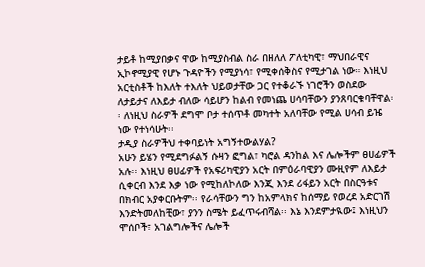ታይቶ ከሚያበቃና ዋው ከሚያስብል ስራ በዘለለ ፖለቲካዊ፣ ማህበራዊና ኢኮኖሚያዊ የሆኑ ጉዳዮችን የሚያነሳ፣ የሚቀሰቅስና የሚታገል ነው። እነዚህ አርቲስቶች ከእለት ተእለት ህይወታቸው ጋር የተቆራኙ ነገሮችን ወስደው ለታይታና ለእይታ ብለው ሳይሆን ከልብ የመነጨ ሀሳባቸውን ያንጸባርቁባቸዋል፡፡ ለነዚህ ስራዎች ደግሞ ቦታ ተሰጥቶ መካተት አለባቸው የሚል ሀሳብ ይዤ  ነው የተነሳሁት፡፡
ታዲያ ስራዎችህ ተቀባይነት አግኝተውልሃል?
አሁን ይሄን የሚደግፉልኝ ሱዛን ፎግል፣ ካሮል ዳንከል እና ሌሎችም ፀሀፊዎች አሉ፡፡ እነዚህ ፀሀፊዎች የአፍሪካዊያን አርት በምዕራባዊያን ሙዚየም ለእይታ ሲቀርብ እንደ እቃ ነው የሚከለኮለው እንጂ እንደ ሪፋይን አርት በስርዓቱና በክብር አያቀርቡትም፡፡ የራሳቸውን ግን ከአምላክና ከሰማይ የወረደ አድርገሽ እንድትመለከቺው፣ ያንን ስሜት ይፈጥሩብሻል፡፡ እኔ እንደምታዪው፤ እነዚህን ሞሰቦች፣ አገልግሎችና ሌሎች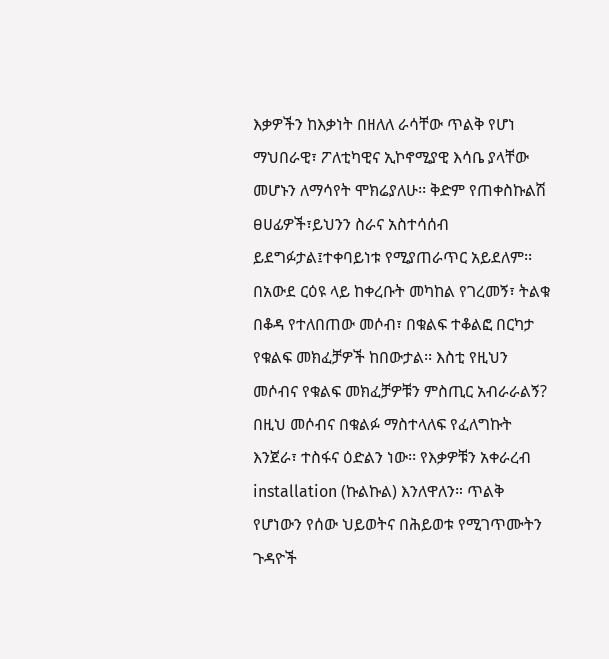እቃዎችን ከእቃነት በዘለለ ራሳቸው ጥልቅ የሆነ ማህበራዊ፣ ፖለቲካዊና ኢኮኖሚያዊ እሳቤ ያላቸው መሆኑን ለማሳየት ሞክሬያለሁ፡፡ ቅድም የጠቀስኩልሽ ፀሀፊዎች፣ይህንን ስራና አስተሳሰብ ይደግፉታል፤ተቀባይነቱ የሚያጠራጥር አይደለም፡፡
በአውደ ርዕዩ ላይ ከቀረቡት መካከል የገረመኝ፣ ትልቁ በቆዳ የተለበጠው መሶብ፣ በቁልፍ ተቆልፎ በርካታ የቁልፍ መክፈቻዎች ከበውታል፡፡ እስቲ የዚህን መሶብና የቁልፍ መክፈቻዎቹን ምስጢር አብራራልኝ?
በዚህ መሶብና በቁልፉ ማስተላለፍ የፈለግኩት እንጀራ፣ ተስፋና ዕድልን ነው፡፡ የእቃዎቹን አቀራረብ installation (ኩልኩል) እንለዋለን። ጥልቅ የሆነውን የሰው ህይወትና በሕይወቱ የሚገጥሙትን ጉዳዮች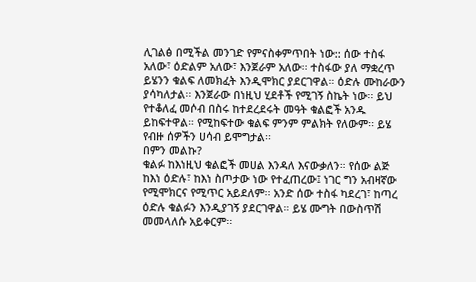ሊገልፅ በሚችል መንገድ የምናስቀምጥበት ነው:: ሰው ተስፋ አለው፣ ዕድልም አለው፣ እንጀራም አለው፡፡ ተስፋው ያለ ማቋረጥ ይሄንን ቁልፍ ለመክፈት እንዲሞክር ያደርገዋል። ዕድሉ ሙከራውን ያሳካለታል፡፡ እንጀራው በነዚህ ሂደቶች የሚገኝ ስኬት ነው፡፡ ይህ የተቆለፈ መሶብ በስሩ ከተደረደሩት መዓት ቁልፎች አንዱ ይከፍተዋል። የሚከፍተው ቁልፍ ምንም ምልክት የለውም፡፡ ይሄ የብዙ ሰዎችን ሀሳብ ይሞግታል፡፡
በምን መልኩ?
ቁልፉ ከእነዚህ ቁልፎች መሀል እንዳለ እናውቃለን። የሰው ልጅ ከእነ ዕድሉ፣ ከእነ ስጦታው ነው የተፈጠረው፤ ነገር ግን አብዛኛው የሚሞክርና የሚጥር አይደለም፡፡ አንድ ሰው ተስፋ ካደረገ፣ ከጣረ ዕድሉ ቁልፉን እንዲያገኝ ያደርገዋል። ይሄ ሙግት በውስጥሽ መመላለሱ አይቀርም፡፡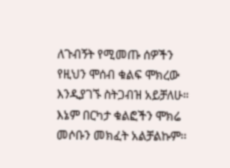ለጉብኝት የሚመጡ ሰዎችን የዚህን ሞሰብ ቁልፍ ሞክረው እንዲያገኙ ስትጋብዝ አይቻለሁ። እኔም በርካታ ቁልፎችን ሞክሬ መሶቡን መክፈት አልቻልኩም፡፡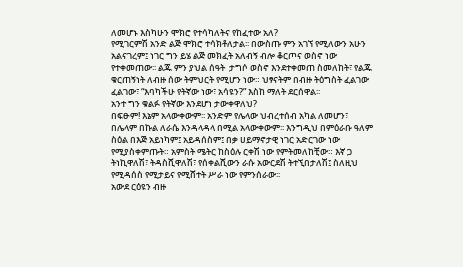ለመሆኑ እስካሁን ሞክሮ የተሳካለትና የከፈተው አለ?
የሚገርምሽ አንድ ልጅ ሞክሮ ተሳክቶለታል፡፡ በውስጡ ምን አገኘ የሚለውን አሁን አልናገረም፤ ነገር ግን ይሄ ልጅ መክፈት አለብኝ ብሎ ቆርጦና ወስኖ ነው የተቀመጠው፡፡ ልጁ ምን ያህል ሰዓት  ታግሶ ወስኖ እንደተቀመጠ ስመለከት፣ የልጁ ቁርጠኝነት ለብዙ ሰው ትምህርት የሚሆን ነው። ህፃናትም በብዙ ትዕግስት ፈልገው ፈልገው፣ “እባካችሁ የትኛው ነው፣ አሳዩን?” እስከ ማለት ደርሰዋል፡፡
አንተ ግን ቁልፉ የትኛው እንደሆነ ታውቀዋለህ?
በፍፁም! እኔም አላውቀውም፡፡ አንድም የሌላው ህብረተሰብ አካል ለመሆን፣ በሌላም በኩል ለራሴ እንዳላዳላ በሚል አላውቀውም፡፡ እንግዲህ በምዕራቡ ዓለም ስዕል በእጅ አይነካም፤ አይዳሰስም፤ በቃ ሀይማኖታዊ ነገር አድርገው ነው የሚያስቀምጡት። አምስት ሜትር ከስዕሉ ርቀሽ ነው የምትመለከቺው። እኛ ጋ ትነኪዋለሽ፣ ትዳስሺዋለሽ፣ የሰቀልሺውን ራሱ አውርደሽ ትተኚበታለሽ፤ ስለዚህ የሚዳሰስ የሚታይና የሚሸተት ሥራ ነው የምንሰራው፡፡
አውደ ርዕዩን ብዙ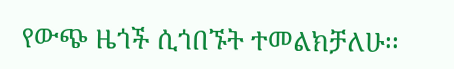የውጭ ዜጎች ሲጎበኙት ተመልክቻለሁ፡፡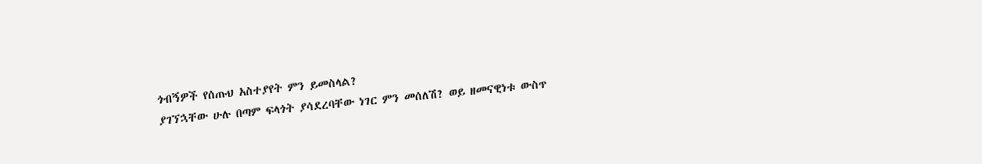ጎብኝዎች የሰጡህ አስተያየት ምን ይመስላል?
ያገኘኋቸው ሁሉ በጣም ፍላጎት ያሳደረባቸው ነገር ምን መሰለሽ? ወይ ዘመናዊነቱ ውስጥ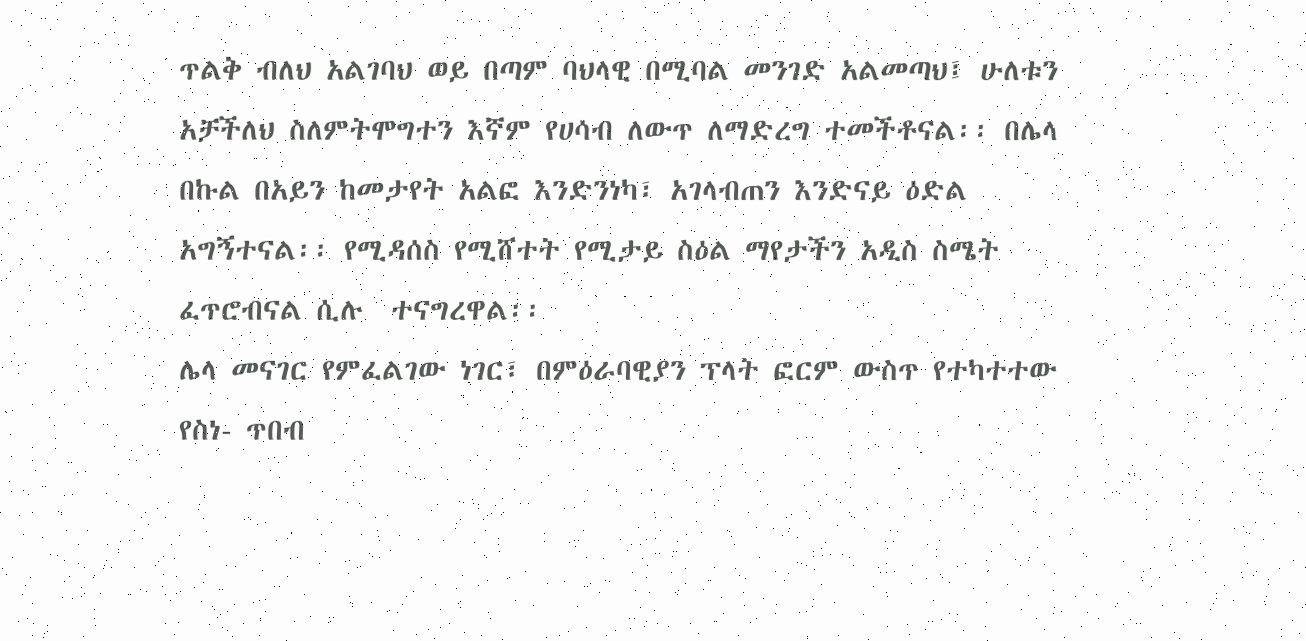ጥልቅ ብለህ አልገባህ ወይ በጣም ባህላዊ በሚባል መንገድ አልመጣህ፤ ሁለቱን አቻችለህ ስለምትሞግተን እኛም የሀሳብ ለውጥ ለማድረግ ተመችቶናል፡፡ በሌላ በኩል በአይን ከመታየት አልፎ እንድንነካ፣ አገላብጠን እንድናይ ዕድል አግኝተናል፡፡ የሚዳሰስ የሚሸተት የሚታይ ስዕል ማየታችን አዲስ ስሜት ፈጥሮብናል ሲሉ  ተናግረዋል፡፡
ሌላ መናገር የምፈልገው ነገር፣ በምዕራባዊያን ፕላት ፎርም ውስጥ የተካተተው የስነ- ጥበብ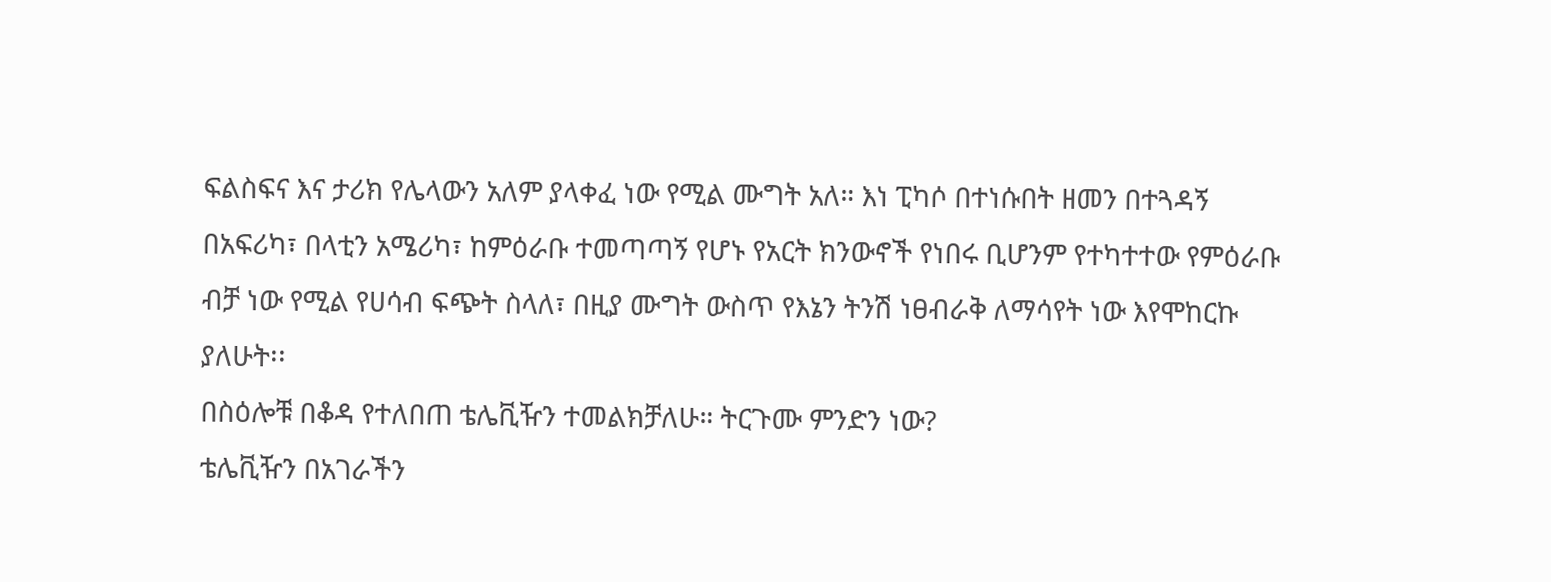ፍልስፍና እና ታሪክ የሌላውን አለም ያላቀፈ ነው የሚል ሙግት አለ። እነ ፒካሶ በተነሱበት ዘመን በተጓዳኝ በአፍሪካ፣ በላቲን አሜሪካ፣ ከምዕራቡ ተመጣጣኝ የሆኑ የአርት ክንውኖች የነበሩ ቢሆንም የተካተተው የምዕራቡ ብቻ ነው የሚል የሀሳብ ፍጭት ስላለ፣ በዚያ ሙግት ውስጥ የእኔን ትንሽ ነፀብራቅ ለማሳየት ነው እየሞከርኩ ያለሁት፡፡
በስዕሎቹ በቆዳ የተለበጠ ቴሌቪዥን ተመልክቻለሁ። ትርጉሙ ምንድን ነው?
ቴሌቪዥን በአገራችን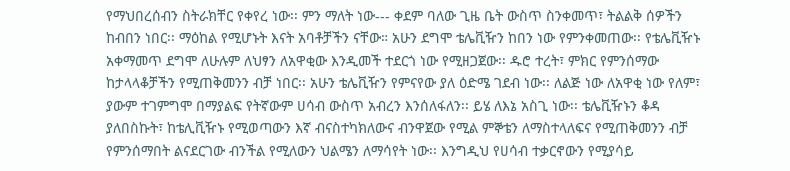የማህበረሰብን ስትራክቸር የቀየረ ነው፡፡ ምን ማለት ነው--- ቀደም ባለው ጊዜ ቤት ውስጥ ስንቀመጥ፣ ትልልቅ ሰዎችን ከብበን ነበር፡፡ ማዕከል የሚሆኑት እናት አባቶቻችን ናቸው። አሁን ደግሞ ቴሌቪዥን ከበን ነው የምንቀመጠው፡፡ የቴሌቪዥኑ አቀማመጥ ደግሞ ለሁሉም ለህፃን ለአዋቂው እንዲመች ተደርጎ ነው የሚዘጋጀው፡፡ ዱሮ ተረት፣ ምክር የምንሰማው ከታላላቆቻችን የሚጠቅመንን ብቻ ነበር፡፡ አሁን ቴሌቪዥን የምናየው ያለ ዕድሜ ገደብ ነው፡፡ ለልጅ ነው ለአዋቂ ነው የለም፣ ያውም ተገምግሞ በማያልፍ የትኛውም ሀሳብ ውስጥ አብረን እንሰለፋለን፡፡ ይሄ ለእኔ አስጊ ነው፡፡ ቴሌቪዥኑን ቆዳ ያለበስኩት፣ ከቴሊቪዥኑ የሚወጣውን እኛ ብናስተካክለውና ብንዋጀው የሚል ምኞቴን ለማስተላለፍና የሚጠቅመንን ብቻ የምንሰማበት ልናደርገው ብንችል የሚለውን ህልሜን ለማሳየት ነው፡፡ እንግዲህ የሀሳብ ተቃርኖውን የሚያሳይ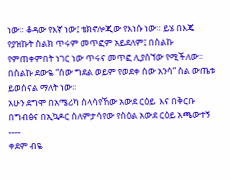ነው። ቆዳው የእኛ ነው፤ ቴክኖሎጂው የእነሱ ነው። ይሄ በእጄ የያዝኩት ስልክ ጥሩም መጥፎም አይደለም፤ በስልኩ የምጠቀምበት ነገር ነው ጥሩና መጥፎ ሊያሰኘው የሚችለው፡፡ በስልኩ ደውዬ “ሰው ግደል ወይም የወደቀ ሰው አንሳ” ስል ውጤቱ ይወሰናል ማለት ነው፡፡
አሁን ደግሞ በአሜሪካ ስላሳየኸው አውደ ርዕይ  እና በቅርቡ በግብፅና በኢኳዶር ስለምታሳየው የስዕል አውደ ርዕይ አጫውተኝ ----
ቀደም ብዬ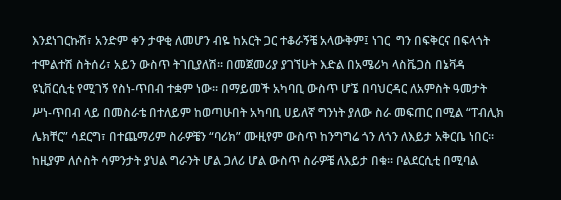እንደነገርኩሽ፣ አንድም ቀን ታዋቂ ለመሆን ብዬ ከአርት ጋር ተቆራኝቼ አላውቅም፤ ነገር  ግን በፍቅርና በፍላጎት ተሞልተሽ ስትሰሪ፣ አይን ውስጥ ትገቢያለሽ፡፡ በመጀመሪያ ያገኘሁት እድል በአሜሪካ ላስቬጋስ በኔቫዳ ዩኒቨርሲቲ የሚገኝ የስነ-ጥበብ ተቋም ነው፡፡ በማይመች አካባቢ ውስጥ ሆኜ በባህርዳር ለአምስት ዓመታት ሥነ-ጥበብ ላይ በመስራቴ በተለይም ከወጣሁበት አካባቢ ሀይለኛ ግንነት ያለው ስራ መፍጠር በሚል “ፐብሊክ ሌክቸር” ሳደርግ፣ በተጨማሪም ስራዎቼን “ባሪክ” ሙዚየም ውስጥ ከንግግሬ ጎን ለጎን ለእይታ አቅርቤ ነበር፡፡ ከዚያም ለሶስት ሳምንታት ያህል ግራንት ሆል ጋለሪ ሆል ውስጥ ስራዎቼ ለእይታ በቁ፡፡ ቦልደርሲቲ በሚባል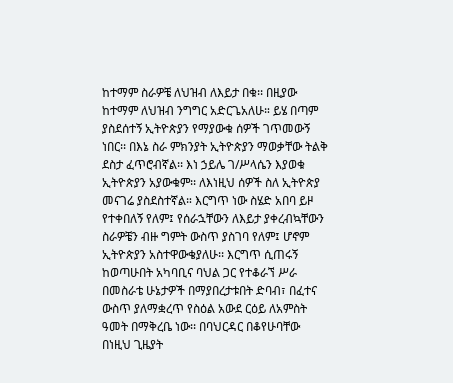ከተማም ስራዎቼ ለህዝብ ለእይታ በቁ፡፡ በዚያው ከተማም ለህዝብ ንግግር አድርጌአለሁ። ይሄ በጣም ያስደሰተኝ ኢትዮጵያን የማያውቁ ሰዎች ገጥመውኝ ነበር፡፡ በእኔ ስራ ምክንያት ኢትዮጵያን ማወቃቸው ትልቅ ደስታ ፈጥሮብኛል፡፡ እነ ኃይሌ ገ/ሥላሴን እያወቁ ኢትዮጵያን አያውቁም፡፡ ለእነዚህ ሰዎች ስለ ኢትዮጵያ መናገሬ ያስደስተኛል። እርግጥ ነው ስሄድ አበባ ይዞ የተቀበለኝ የለም፤ የሰራኋቸውን ለእይታ ያቀረብኳቸውን ስራዎቼን ብዙ ግምት ውስጥ ያስገባ የለም፤ ሆኖም ኢትዮጵያን አስተዋውቄያለሁ፡፡ እርግጥ ሲጠሩኝ ከወጣሁበት አካባቢና ባህል ጋር የተቆራኘ ሥራ በመስራቴ ሁኔታዎች በማያበረታቱበት ድባብ፣ በፈተና ውስጥ ያለማቋረጥ የስዕል አውደ ርዕይ ለአምስት ዓመት በማቅረቤ ነው፡፡ በባህርዳር በቆየሁባቸው በነዚህ ጊዜያት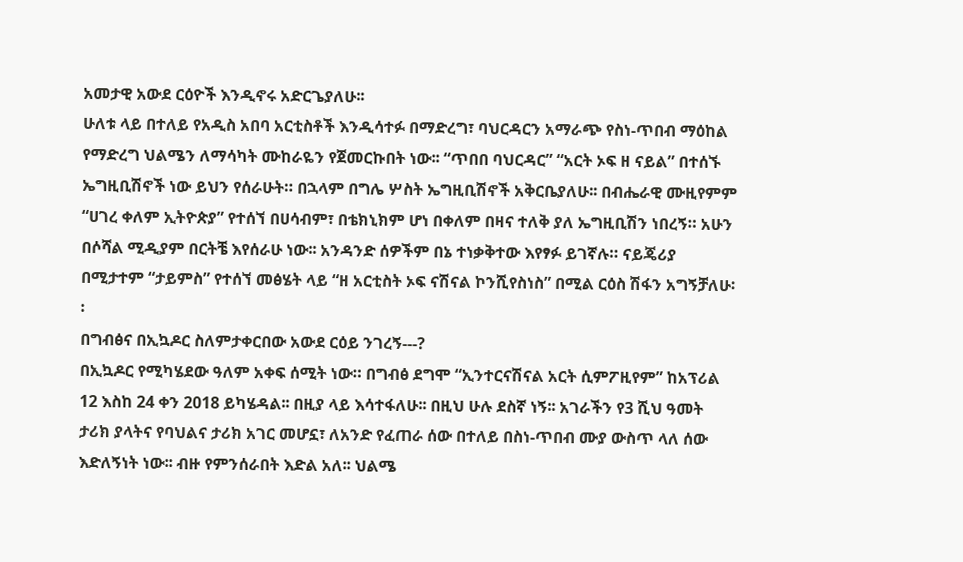አመታዊ አውደ ርዕዮች እንዲኖሩ አድርጌያለሁ፡፡
ሁለቱ ላይ በተለይ የአዲስ አበባ አርቲስቶች እንዲሳተፉ በማድረግ፣ ባህርዳርን አማራጭ የስነ-ጥበብ ማዕከል የማድረግ ህልሜን ለማሳካት ሙከራዬን የጀመርኩበት ነው፡፡ “ጥበበ ባህርዳር” “አርት ኦፍ ዘ ናይል” በተሰኙ ኤግዚቢሽኖች ነው ይህን የሰራሁት። በኋላም በግሌ ሦስት ኤግዚቢሽኖች አቅርቤያለሁ፡፡ በብሔራዊ ሙዚየምም “ሀገረ ቀለም ኢትዮጵያ” የተሰኘ በሀሳብም፣ በቴክኒክም ሆነ በቀለም በዛና ተለቅ ያለ ኤግዚቢሽን ነበረኝ። አሁን በሶሻል ሚዲያም በርትቼ እየሰራሁ ነው፡፡ አንዳንድ ሰዎችም በኔ ተነቃቅተው እየፃፉ ይገኛሉ። ናይጄሪያ በሚታተም “ታይምስ” የተሰኘ መፅሄት ላይ “ዘ አርቲስት ኦፍ ናሽናል ኮንሺየስነስ” በሚል ርዕስ ሽፋን አግኝቻለሁ፡፡
በግብፅና በኢኳዶር ስለምታቀርበው አውደ ርዕይ ንገረኝ---?
በኢኳዶር የሚካሄደው ዓለም አቀፍ ሰሚት ነው። በግብፅ ደግሞ “ኢንተርናሽናል አርት ሲምፖዚየም” ከአፕሪል 12 እስከ 24 ቀን 2018 ይካሄዳል፡፡ በዚያ ላይ እሳተፋለሁ፡፡ በዚህ ሁሉ ደስኛ ነኝ፡፡ አገራችን የ3 ሺህ ዓመት ታሪክ ያላትና የባህልና ታሪክ አገር መሆኗ፣ ለአንድ የፈጠራ ሰው በተለይ በስነ-ጥበብ ሙያ ውስጥ ላለ ሰው እድለኝነት ነው፡፡ ብዙ የምንሰራበት እድል አለ፡፡ ህልሜ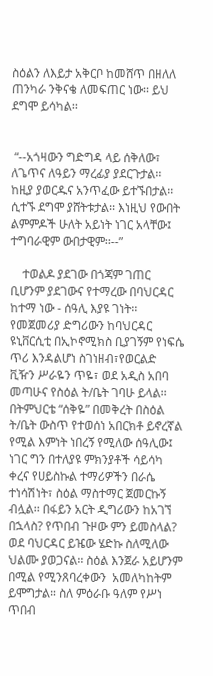ስዕልን ለእይታ አቅርቦ ከመሸጥ በዘለለ ጠንካራ ንቅናቄ ለመፍጠር ነው፡፡ ይህ ደግሞ ይሳካል፡፡


 “--አጎዛውን ግድግዳ ላይ ሰቅለው፣ ለጌጥና ለዓይን ማረፊያ ያደርጉታል፡፡ ከዚያ ያወርዱና አንጥፈው ይተኙበታል፡፡ ሲተኙ ደግሞ ያሸትቱታል፡፡ እነዚህ የውበት ልምምዶች ሁለት አይነት ነገር አላቸው፤ ተግባራዊም ውበታዊም፡፡--”

    ተወልዶ ያደገው በጎጃም ገጠር ቢሆንም ያደገውና የተማረው በባህርዳር ከተማ ነው - ሰዓሊ እያዩ ገነት፡፡ የመጀመሪያ ድግሪውን ከባህርዳር ዩኒቨርሲቲ በኢኮኖሚክስ ቢያገኝም የነፍሴ ጥሪ እንዳልሆነ ስገነዘብ፣የወርልድ ቪዥን ሥራዬን ጥዬ፣ ወደ አዲስ አበባ መጣሁና የስዕል ት/ቤት ገባሁ ይላል፡፡ በትምህርቴ “ሰቅዬ” በመቅረት በስዕል    ት/ቤት ውስጥ የተወሰነ አበርክቶ ይኖረኛል የሚል እምነት ነበረኝ የሚለው ሰዓሊው፤ ነገር ግን በተለያዩ ምክንያቶች ሳይሳካ ቀረና የሀይስኩል ተማሪዎችን በራሴ ተነሳሽነት፣ ስዕል ማስተማር ጀመርኩኝ ብሏል፡፡ በፋይን አርት ዲግሪውን ከአገኘ በኋላስ? የጥበብ ጉዞው ምን ይመስላል? ወደ ባህርዳር ይዤው ሄድኩ ስለሚለው ህልሙ ያወጋናል፡፡ ስዕል እንጀራ አይሆንም በሚል የሚንጸባረቀውን  አመለካከትም ይሞግታል። ስለ ምዕራቡ ዓለም የሥነ ጥበብ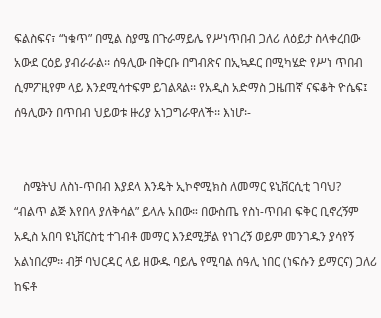ፍልስፍና፣ “ነቁጥ” በሚል ስያሜ በጉራማይሌ የሥነጥበብ ጋለሪ ለዕይታ ስላቀረበው አውደ ርዕይ ያብራራል፡፡ ሰዓሊው በቅርቡ በግብጽና በኢኳዶር በሚካሄድ የሥነ ጥበብ ሲምፖዚየም ላይ እንደሚሳተፍም ይገልጻል፡፡ የአዲስ አድማስ ጋዜጠኛ ናፍቆት ዮሴፍ፤ ሰዓሊውን በጥበብ ህይወቱ ዙሪያ አነጋግራዋለች፡፡ እነሆ፡-


   ስሜትህ ለስነ-ጥበብ እያደላ እንዴት ኢኮኖሚክስ ለመማር ዩኒቨርሲቲ ገባህ?
“ብልጥ ልጅ እየበላ ያለቅሳል” ይላሉ አበው። በውስጤ የስነ-ጥበብ ፍቅር ቢኖረኝም አዲስ አበባ ዩኒቨርስቲ ተገብቶ መማር እንደሚቻል የነገረኝ ወይም መንገዱን ያሳየኝ አልነበረም፡፡ ብቻ ባህርዳር ላይ ዘውዱ ባይሌ የሚባል ሰዓሊ ነበር (ነፍሱን ይማርና) ጋለሪ ከፍቶ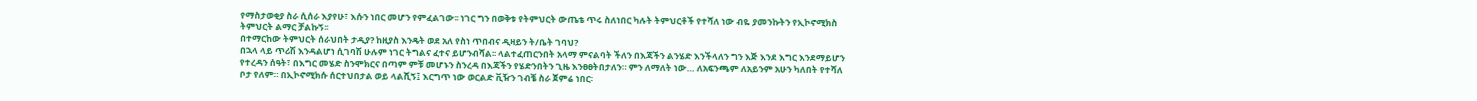የማስታወቂያ ስራ ሲሰራ እያየሁ፣ እሱን ነበር መሆን የምፈልገው፡፡ ነገር ግን በወቅቱ የትምህርት ውጤቴ ጥሩ ስለነበር ካሉት ትምህርቶች የተሻለ ነው ብዬ ያመንኩትን የኢኮኖሚክስ ትምህርት ልማር ቻልኩኝ፡፡
በተማርከው ትምህርት ሰራህበት ታዲያ? ከዚያስ እንዴት ወደ አለ የስነ ጥበብና ዲዛይን ት/ቤት ገባህ?
በኋላ ላይ ጥሪሽ እንዳልሆነ ሲገባሽ ሁሉም ነገር ትግልና ፈተና ይሆንብሻል፡፡ ላልተፈጠርንበት አላማ ምናልባት ችለን በእጃችን ልንሄድ እንችላለን ግን እጅ እንደ እግር እንደማይሆን የተረዳን ሰዓት፣ በእግር መሄድ ስንሞክርና በጣም ምቹ መሆኑን ስንረዳ በእጃችን የሄድንበትን ጊዜ እንፀፀትበታለን። ምን ለማለት ነው… ለአፍንጫም ለአይንም አሁን ካለበት የተሻለ ቦታ የለም። በኢኮኖሚክሱ ሰርተህበታል ወይ ላልሺኝ፤ እርግጥ ነው ወርልድ ቪዥን ገብቼ ስራ ጀምሬ ነበር፡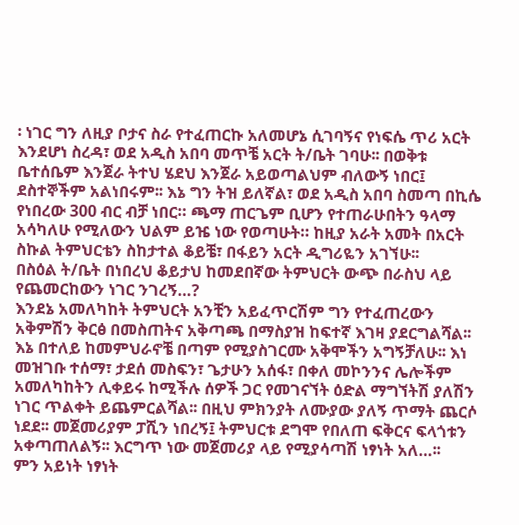፡ ነገር ግን ለዚያ ቦታና ስራ የተፈጠርኩ አለመሆኔ ሲገባኝና የነፍሴ ጥሪ አርት እንደሆነ ስረዳ፣ ወደ አዲስ አበባ መጥቼ አርት ት/ቤት ገባሁ፡፡ በወቅቱ ቤተሰቤም እንጀራ ትተህ ሄደህ እንጀራ አይወጣልህም ብለውኝ ነበር፤ ደስተኞችም አልነበሩም፡፡ እኔ ግን ትዝ ይለኛል፣ ወደ አዲስ አበባ ስመጣ በኪሴ የነበረው 300 ብር ብቻ ነበር። ጫማ ጠርጌም ቢሆን የተጠራሁበትን ዓላማ አሳካለሁ የሚለውን ህልም ይዤ ነው የወጣሁት። ከዚያ አራት አመት በአርት ስኩል ትምህርቴን ስከታተል ቆይቼ፣ በፋይን አርት ዲግሪዬን አገኘሁ፡፡
በስዕል ት/ቤት በነበረህ ቆይታህ ከመደበኛው ትምህርት ውጭ በራስህ ላይ የጨመርከውን ነገር ንገረኝ…?
እንደኔ አመለካከት ትምህርት አንቺን አይፈጥርሽም ግን የተፈጠረውን አቅምሽን ቅርፅ በመስጠትና አቅጣጫ በማስያዝ ከፍተኛ እገዛ ያደርግልሻል፡፡ እኔ በተለይ ከመምህራኖቼ በጣም የሚያስገርሙ አቅሞችን አግኝቻለሁ፡፡ እነ መዝገቡ ተሰማ፣ ታደሰ መስፍን፣ ጌታሁን አሰፋ፣ በቀለ መኮንንና ሌሎችም አመለካከትን ሊቀይሩ ከሚችሉ ሰዎች ጋር የመገናኘት ዕድል ማግኘትሽ ያለሽን ነገር ጥልቀት ይጨምርልሻል፡፡ በዚህ ምክንያት ለሙያው ያለኝ ጥማት ጨርሶ ነደደ፡፡ መጀመሪያም ፓሺን ነበረኝ፤ ትምህርቱ ደግሞ የበለጠ ፍቅርና ፍላጎቱን አቀጣጠለልኝ፡፡ እርግጥ ነው መጀመሪያ ላይ የሚያሳጣሽ ነፃነት አለ…፡፡
ምን አይነት ነፃነት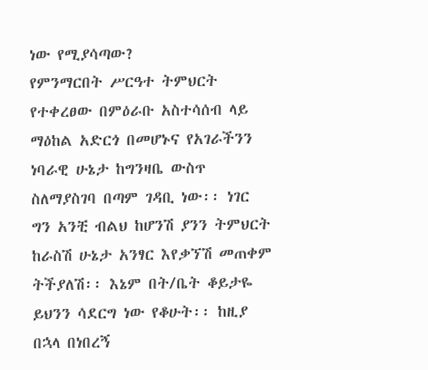ነው የሚያሳጣው?
የምንማርበት ሥርዓተ ትምህርት የተቀረፀው በምዕራቡ አስተሳሰብ ላይ ማዕከል አድርጎ በመሆኑና የአገራችንን ነባራዊ ሁኔታ ከግንዛቤ ውስጥ ስለማያስገባ በጣም ገዳቢ ነው፡፡ ነገር ግን አንቺ ብልህ ከሆንሽ ያንን ትምህርት ከራስሽ ሁኔታ አንፃር እየቃኘሽ መጠቀም ትችያለሽ፡፡ እኔም በት/ቤት ቆይታዬ ይህንን ሳደርግ ነው የቆሁት፡፡ ከዚያ በኋላ በነበረኝ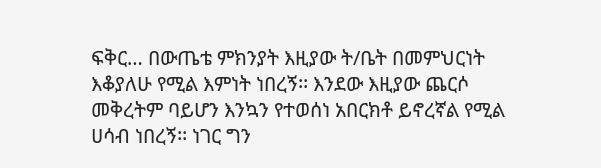ፍቅር… በውጤቴ ምክንያት እዚያው ት/ቤት በመምህርነት እቆያለሁ የሚል እምነት ነበረኝ፡፡ እንደው እዚያው ጨርሶ መቅረትም ባይሆን እንኳን የተወሰነ አበርክቶ ይኖረኛል የሚል ሀሳብ ነበረኝ፡፡ ነገር ግን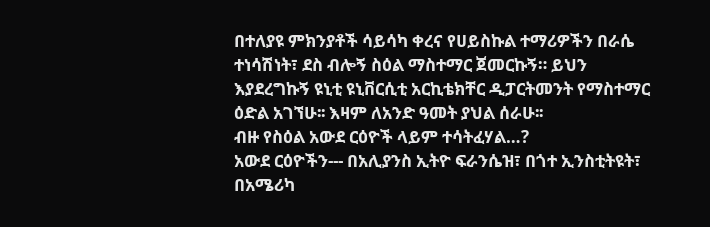በተለያዩ ምክንያቶች ሳይሳካ ቀረና የሀይስኩል ተማሪዎችን በራሴ ተነሳሽነት፣ ደስ ብሎኝ ስዕል ማስተማር ጀመርኩኝ። ይህን እያደረግኩኝ ዩኒቲ ዩኒቨርሲቲ አርኪቴክቸር ዲፓርትመንት የማስተማር ዕድል አገኘሁ፡፡ እዛም ለአንድ ዓመት ያህል ሰራሁ፡፡
ብዙ የስዕል አውደ ርዕዮች ላይም ተሳትፈሃል…?
አውደ ርዕዮችን--- በአሊያንስ ኢትዮ ፍራንሴዝ፣ በጎተ ኢንስቲትዩት፣ በአሜሪካ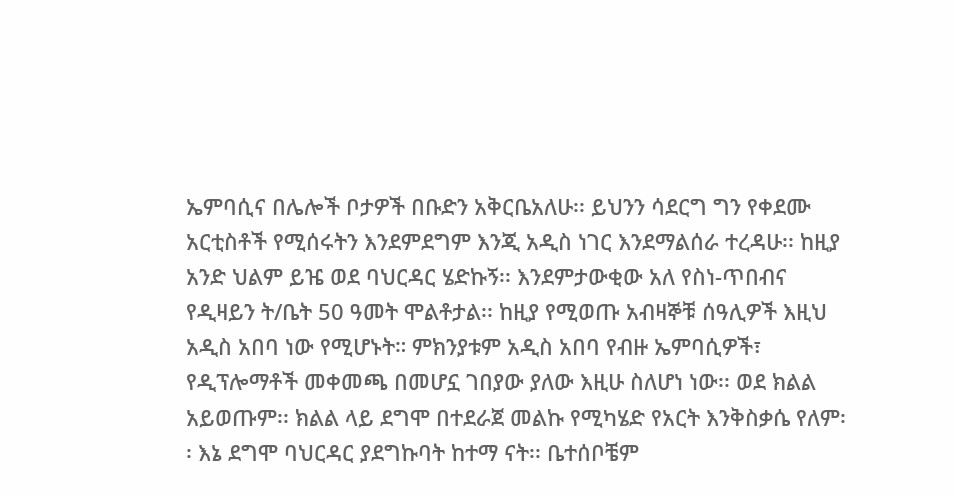ኤምባሲና በሌሎች ቦታዎች በቡድን አቅርቤአለሁ፡፡ ይህንን ሳደርግ ግን የቀደሙ አርቲስቶች የሚሰሩትን እንደምደግም እንጂ አዲስ ነገር እንደማልሰራ ተረዳሁ፡፡ ከዚያ አንድ ህልም ይዤ ወደ ባህርዳር ሄድኩኝ፡፡ እንደምታውቂው አለ የስነ-ጥበብና የዲዛይን ት/ቤት 50 ዓመት ሞልቶታል፡፡ ከዚያ የሚወጡ አብዛኞቹ ሰዓሊዎች እዚህ አዲስ አበባ ነው የሚሆኑት። ምክንያቱም አዲስ አበባ የብዙ ኤምባሲዎች፣ የዲፕሎማቶች መቀመጫ በመሆኗ ገበያው ያለው እዚሁ ስለሆነ ነው፡፡ ወደ ክልል አይወጡም፡፡ ክልል ላይ ደግሞ በተደራጀ መልኩ የሚካሄድ የአርት እንቅስቃሴ የለም፡፡ እኔ ደግሞ ባህርዳር ያደግኩባት ከተማ ናት፡፡ ቤተሰቦቼም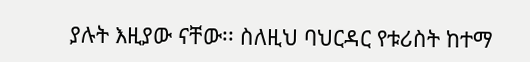ያሉት እዚያው ናቸው፡፡ ስለዚህ ባህርዳር የቱሪስት ከተማ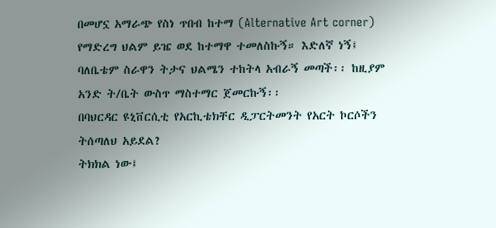በመሆኗ አማራጭ የስነ ጥበብ ከተማ (Alternative Art corner) የማድረግ ህልም ይዤ ወደ ከተማዋ ተመለስኩኝ። እድለኛ ነኝ፤ ባለቤቴም ስራዋን ትታና ህልሜን ተከትላ አብራኝ መጣች፡፡ ከዚያም አንድ ት/ቤት ውስጥ ማስተማር ጀመርኩኝ፡፡
በባህርዳር ዩኒቨርሲቲ የአርኪቴክቸር ዲፓርትመንት የአርት ኮርሶችን ትሰጣለህ አይደል?
ትክክል ነው፤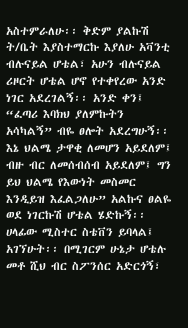አስተምራለሁ፡፡ ቅድም ያልኩሽ ት/ቤት እያስተማርኩ እያለሁ አቫንቲ ብሉናይል ሆቴል፣ አሁን ብሉናይል ሪዞርት ሆቴል ሆኖ የተቀየረው አንድ ነገር አደረገልኝ፡፡ አንድ ቀን፤ “ፈጣሪ እባክህ ያለምኩትን አሳካልኝ” ብዬ ፀሎት አደረግሁኝ፡፡ እኔ ህልሜ ታዋቂ ለመሆን አይደለም፤ ብዙ ብር ለመሰብሰብ አይደለም፤ ግን ይህ ህልሜ የእውነት መስመር እንዲይዝ እፈልጋለሁ” አልኩና ፀልዬ ወደ ነገርኩሽ ሆቴል ሄድኩኝ፡፡ ሀላፊው ሚስተር ስቴቨን ይባላል፤ አገኘሁት፡፡ በሚገርም ሁኔታ ሆቴሉ መቶ ሺህ ብር ስፖንሰር አድርጎኝ፣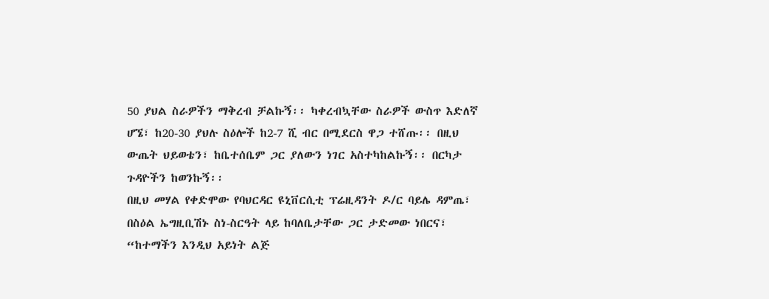50 ያህል ስራዎችን ማቅረብ ቻልኩኝ፡፡ ካቀረብኳቸው ስራዎች ውስጥ እድለኛ ሆኜ፣ ከ20-30 ያህሉ ስዕሎች ከ2-7 ሺ ብር በሚደርስ ዋጋ ተሸጡ፡፡ በዚህ ውጤት ህይወቴን፣ ከቤተሰቤም ጋር ያለውን ነገር አስተካከልኩኝ፡፡ በርካታ ጉዳዮችን ከወንኩኝ፡፡
በዚህ መሃል የቀድሞው የባህርዳር ዩኒቨርሲቲ ፕሬዚዳንት ዶ/ር ባይሌ ዳምጤ፣ በስዕል ኤግዚቢሽኑ ስነ-ስርዓት ላይ ከባለቤታቸው ጋር ታድመው ነበርና፣ “ከተማችን እንዲህ አይነት ልጅ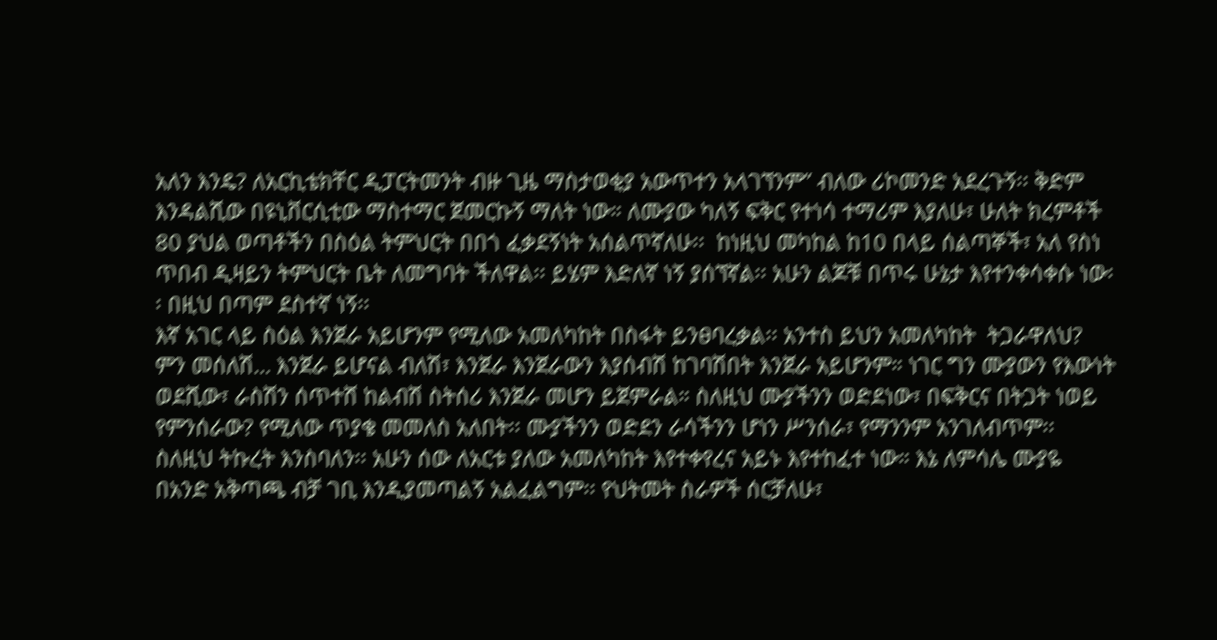አለን እንዴ? ለአርኪቴክቸር ዲፓርትመንት ብዙ ጊዜ ማስታወቂያ አውጥተን አላገኘንም” ብለው ሪኮመንድ አደረጉኝ፡፡ ቅድም እንዳልሺው በዩኒቨርሲቲው ማስተማር ጀመርኩኝ ማለት ነው። ለሙያው ካለኝ ፍቅር የተነሳ ተማሪም እያለሁ፣ ሁለት ክረምቶች 80 ያህል ወጣቶችን በስዕል ትምህርት በበጎ ፈቃደኝነት አሰልጥኛለሁ፡፡  ከነዚህ መካከል ከ10 በላይ ሰልጣኞች፣ አለ የስነ ጥበብ ዲዛይን ትምህርት ቤት ለመግባት ችለዋል፡፡ ይሄም እድለኛ ነኝ ያሰኘኛል፡፡ አሁን ልጆቹ በጥሩ ሁኔታ እየተንቀሳቀሱ ነው፡፡ በዚህ በጣም ደስተኛ ነኝ፡፡
እኛ አገር ላይ ስዕል እንጀራ አይሆንም የሚለው አመለካከት በስፋት ይንፀባረቃል፡፡ አንተስ ይህን አመለካከት  ትጋራዋለህ?
ምን መሰለሽ… እንጀራ ይሆናል ብለሽ፣ እንጀራ እንጀራውን እያሰብሽ ከገባሽበት እንጀራ አይሆንም። ነገር ግን ሙያውን የእውነት ወደሺው፣ ራስሽን ሰጥተሸ ከልብሽ ስትሰሪ እንጀራ መሆን ይጀምራል። ስለዚህ ሙያችንን ወድደነው፣ በፍቅርና በትጋት ነወይ የምንሰራው? የሚለው ጥያቄ መመለስ አለበት፡፡ ሙያችንን ወድደን ራሳችንን ሆነን ሥንሰራ፣ የማንንም አንገለብጥም፡፡ ስለዚህ ትኩረት እንስባለን፡፡ አሁን ሰው ለአርቱ ያለው አመለካከት እየተቀየረና አይኑ እየተከፈተ ነው። እኔ ለምሳሌ ሙያዬ በአንድ አቅጣጫ ብቻ ገቢ እንዲያመጣልኝ አልፈልግም፡፡ የህትመት ስራዎች ሰርቻለሁ፣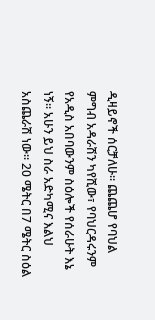ዲዛይኖች ሰርቻለሁ፡፡ ጨጨሆ የባህል ምግብ አዳራሽን ካየሺው፣ የባህርዳሩንም የአዲስ አበባውንም ስዕሎች የሰራሁት እኔ ነኝ፡፡ አሁን ይህ ስራ አድካሚና እልህ አስጨራሽ ነው፡፡ 20 ሜትር በ7 ሜትር ስዕል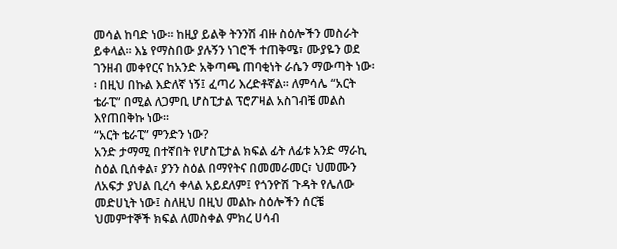መሳል ከባድ ነው፡፡ ከዚያ ይልቅ ትንንሽ ብዙ ስዕሎችን መስራት ይቀላል፡፡ እኔ የማስበው ያሉኝን ነገሮች ተጠቅሜ፣ ሙያዬን ወደ ገንዘብ መቀየርና ከአንድ አቅጣጫ ጠባቂነት ራሴን ማውጣት ነው፡፡ በዚህ በኩል እድለኛ ነኝ፤ ፈጣሪ እረድቶኛል፡፡ ለምሳሌ “አርት ቴራፒ” በሚል ለጋምቢ ሆስፒታል ፕሮፖዛል አስገብቼ መልስ እየጠበቅኩ ነው፡፡
“አርት ቴራፒ” ምንድን ነው?
አንድ ታማሚ በተኛበት የሆስፒታል ክፍል ፊት ለፊቱ አንድ ማራኪ ስዕል ቢሰቀል፣ ያንን ስዕል በማየትና በመመራመር፣ ህመሙን ለአፍታ ያህል ቢረሳ ቀላል አይደለም፤ የጎንዮሽ ጉዳት የሌለው መድሀኒት ነው፤ ስለዚህ በዚህ መልኩ ስዕሎችን ሰርቼ ህመምተኞች ክፍል ለመስቀል ምክረ ሀሳብ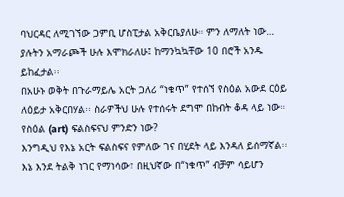ባህርዳር ለሚገኘው ጋምቢ ሆስፒታል አቅርቤያለሁ። ምን ለማለት ነው… ያሉትን አማራጮች ሁሉ እሞክራለሁ፤ ከማንኳኳቸው 10 በሮች አንዱ ይከፈታል፡፡
በአሁኑ ወቅት በጉራማይሌ አርት ጋለሪ “ነቁጥ” የተሰኘ የስዕል አውደ ርዕይ ለዕይታ አቅርበሃል፡፡ ስራዎችህ ሁሉ የተሰሩት ደግሞ በከብት ቆዳ ላይ ነው። የስዕል (art) ፍልስፍናህ ምንድን ነው?
እንግዲህ የእኔ አርት ፍልስፍና የምለው ገና በሂደት ላይ እንዳለ ይሰማኛል፡፡ እኔ እንደ ትልቅ ነገር የማነሳው፣ በዚህኛው በ“ነቁጥ” ብቻም ሳይሆን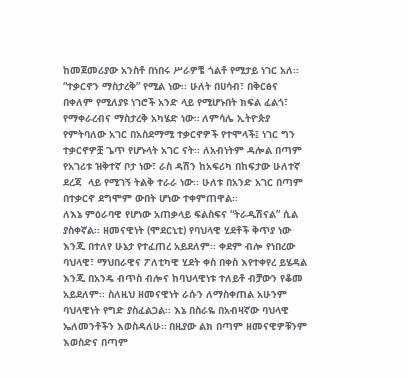ከመጀመሪያው አንስቶ በነበሩ ሥራዎቼ ጎልቶ የሚታይ ነገር አለ፡፡ “ተቃርኖን ማስታረቅ” የሚል ነው፡፡ ሁለት በሀሳብ፣ በቅርፅና በቀለም የሚለያዩ ነገሮች አንድ ላይ የሚሆኑበት ክፍል ፈልጎ፣ የማቀራረብና ማስታረቅ አካሄድ ነው። ለምሳሌ ኢትዮጵያ የምትባለው አገር በአስደማሚ ተቃርኖዎች የተሞላች፤ ነገር ግን ተቃርኖዎቿ ጌጥ የሆኑላት አገር ናት፡፡ ለአብነትም ዳሎል በጣም የአገሪቱ ዝቅተኛ ቦታ ነው፣ ራስ ዳሽን ከአፍሪካ በከፍታው ሁለተኛ ደረጃ  ላይ የሚገኝ ትልቅ ተራራ ነው፡፡ ሁለቱ በአንድ አገር በጣም በተቃርኖ ደግሞም ውበት ሆነው ተቀምጠዋል፡፡
ለእኔ ምዕራባዊ የሆነው አጠቃላይ ፍልስፍና “ትራዲሽናል” ሲል ያስቀኛል፡፡ ዘመናዊነት (ሞደርኒቲ) የባህላዊ ሂደቶች ቅጥያ ነው እንጂ በተለየ ሁኔታ የተፈጠረ አይደለም፡፡ ቀደም ብሎ የነበረው ባህላዊ፣ ማህበራዊና ፖለቲካዊ ሂደት ቀስ በቀስ እየተቀየረ ይሄዳል እንጂ በአንዴ ብጥስ ብሎና ከባህላዊነቱ ተለይቶ ብቻውን የቆመ አይደለም፡፡ ስለዚህ ዘመናዊነት ራሱን ለማስቀጠል አሁንም ባህላዊነት የግድ ያስፈልጋል፡፡ እኔ በስራዬ በአብዛኛው ባህላዊ ኤለመንቶችን እወስዳለሁ። በዚያው ልክ በጣም ዘመናዊዎቹንም እወስድና በጣም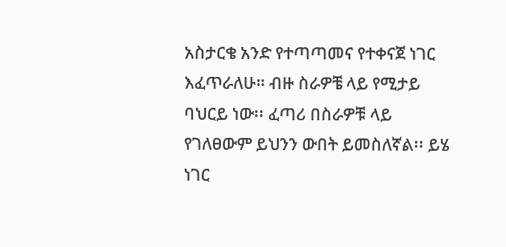አስታርቄ አንድ የተጣጣመና የተቀናጀ ነገር እፈጥራለሁ። ብዙ ስራዎቼ ላይ የሚታይ ባህርይ ነው፡፡ ፈጣሪ በስራዎቹ ላይ የገለፀውም ይህንን ውበት ይመስለኛል፡፡ ይሄ ነገር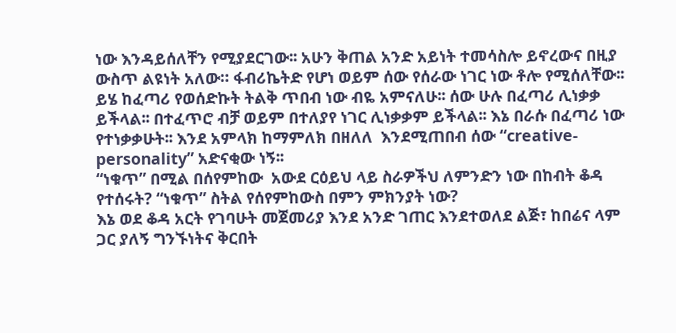ነው እንዳይሰለቸን የሚያደርገው፡፡ አሁን ቅጠል አንድ አይነት ተመሳስሎ ይኖረውና በዚያ ውስጥ ልዩነት አለው። ፋብሪኬትድ የሆነ ወይም ሰው የሰራው ነገር ነው ቶሎ የሚሰለቸው፡፡ ይሄ ከፈጣሪ የወሰድኩት ትልቅ ጥበብ ነው ብዬ አምናለሁ፡፡ ሰው ሁሉ በፈጣሪ ሊነቃቃ ይችላል፡፡ በተፈጥሮ ብቻ ወይም በተለያየ ነገር ሊነቃቃም ይችላል፡፡ እኔ በራሱ በፈጣሪ ነው የተነቃቃሁት፡፡ እንደ አምላክ ከማምለክ በዘለለ  እንደሚጠበብ ሰው “creative-personality” አድናቂው ነኝ፡፡
“ነቁጥ” በሚል በሰየምከው  አውደ ርዕይህ ላይ ስራዎችህ ለምንድን ነው በከብት ቆዳ የተሰሩት? “ነቁጥ” ስትል የሰየምከውስ በምን ምክንያት ነው?
እኔ ወደ ቆዳ አርት የገባሁት መጀመሪያ እንደ አንድ ገጠር እንደተወለደ ልጅ፣ ከበሬና ላም ጋር ያለኝ ግንኙነትና ቅርበት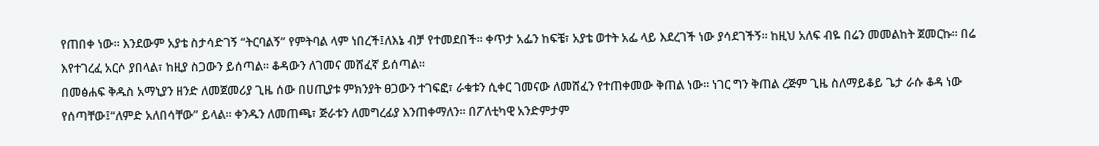የጠበቀ ነው፡፡ እንደውም አያቴ ስታሳድገኝ “ትርባልኝ” የምትባል ላም ነበረች፤ለእኔ ብቻ የተመደበች፡፡ ቀጥታ አፌን ከፍቼ፣ አያቴ ወተት አፌ ላይ እደረገች ነው ያሳደገችኝ፡፡ ከዚህ አለፍ ብዬ በሬን መመልከት ጀመርኩ፡፡ በሬ እየተገረፈ አርሶ ያበላል፣ ከዚያ ስጋውን ይሰጣል፡፡ ቆዳውን ለገመና መሸፈኛ ይሰጣል፡፡
በመፅሐፍ ቅዱስ አማኒያን ዘንድ ለመጀመሪያ ጊዜ ሰው በሀጢያቱ ምክንያት ፀጋውን ተገፍፎ፣ ራቁቱን ሲቀር ገመናው ለመሸፈን የተጠቀመው ቅጠል ነው። ነገር ግን ቅጠል ረጅም ጊዜ ስለማይቆይ ጌታ ራሱ ቆዳ ነው የሰጣቸው፤“ለምድ አለበሳቸው” ይላል፡፡ ቀንዱን ለመጠጫ፣ ጅራቱን ለመግረፊያ እንጠቀማለን፡፡ በፖለቲካዊ አንድምታም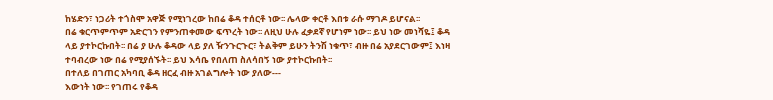ከሄድን፣ ነጋሪት ተጎስሞ አዋጅ የሚነገረው ከበሬ ቆዳ ተሰርቶ ነው፡፡ ሌላው ቀርቶ እበቱ ራሱ ማገዶ ይሆናል፡፡
በሬ ቁርጥምጥም አድርገን የምንጠቀመው ፍጥረት ነው፡፡ ለዚህ ሁሉ ፈቃደኛ የሆነም ነው፡፡ ይህ ነው መነሻዬ፤ ቆዳ ላይ ያተኮርኩበት፡፡ በሬ ያ ሁሉ ቆዳው ላይ ያለ ዥንጉርጉር፣ ትልቅም ይሁን ትንሽ ነቁጥ፣ ብዙ በሬ አያደርገውም፤ እነዛ ተባብረው ነው በሬ የሚያሰኙት፡፡ ይህ እሳቤ የበለጠ ስለሳበኝ ነው ያተኮርኩበት፡፡
በተለይ በገጠር አካባቢ ቆዳ ዘርፈ ብዙ አገልግሎት ነው ያለው---
እውነት ነው፡፡ የገጠሩ የቆዳ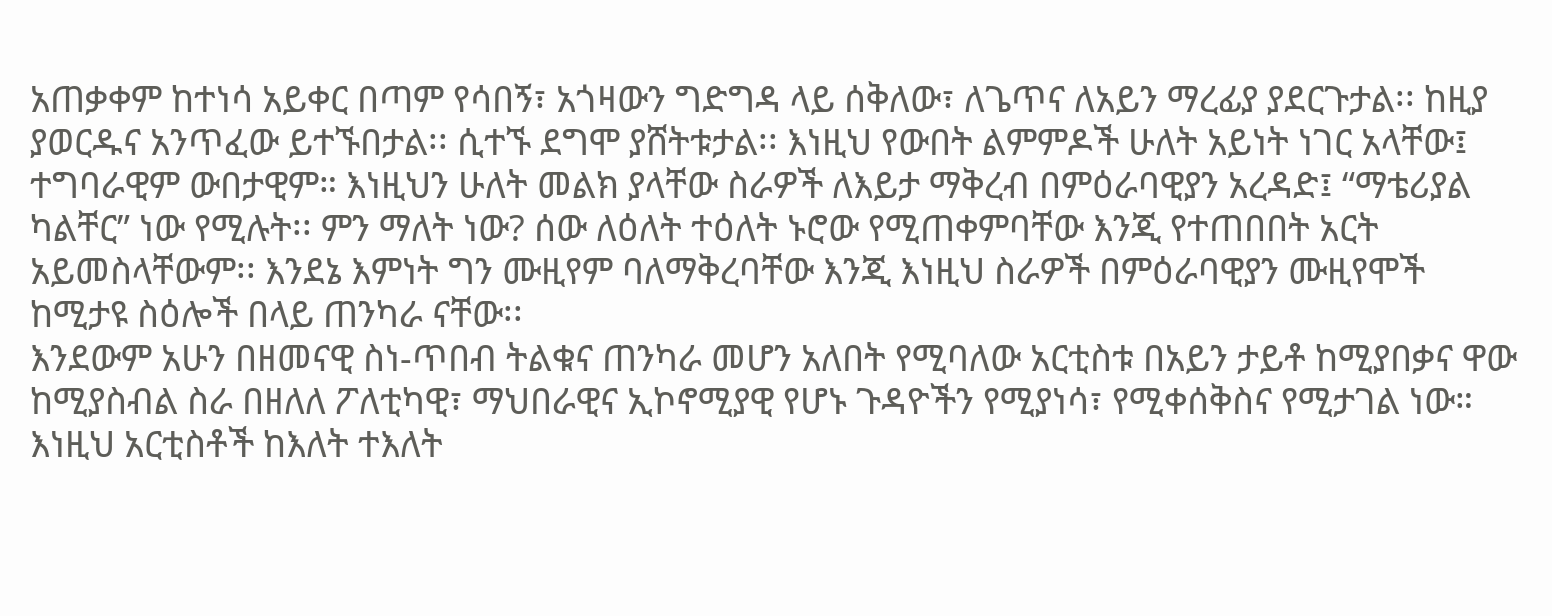አጠቃቀም ከተነሳ አይቀር በጣም የሳበኝ፣ አጎዛውን ግድግዳ ላይ ሰቅለው፣ ለጌጥና ለአይን ማረፊያ ያደርጉታል፡፡ ከዚያ ያወርዱና አንጥፈው ይተኙበታል፡፡ ሲተኙ ደግሞ ያሸትቱታል፡፡ እነዚህ የውበት ልምምዶች ሁለት አይነት ነገር አላቸው፤ ተግባራዊም ውበታዊም። እነዚህን ሁለት መልክ ያላቸው ስራዎች ለእይታ ማቅረብ በምዕራባዊያን አረዳድ፤ “ማቴሪያል ካልቸር” ነው የሚሉት፡፡ ምን ማለት ነው? ሰው ለዕለት ተዕለት ኑሮው የሚጠቀምባቸው እንጂ የተጠበበት አርት አይመስላቸውም፡፡ እንደኔ እምነት ግን ሙዚየም ባለማቅረባቸው እንጂ እነዚህ ስራዎች በምዕራባዊያን ሙዚየሞች ከሚታዩ ስዕሎች በላይ ጠንካራ ናቸው፡፡
እንደውም አሁን በዘመናዊ ስነ-ጥበብ ትልቁና ጠንካራ መሆን አለበት የሚባለው አርቲስቱ በአይን ታይቶ ከሚያበቃና ዋው ከሚያስብል ስራ በዘለለ ፖለቲካዊ፣ ማህበራዊና ኢኮኖሚያዊ የሆኑ ጉዳዮችን የሚያነሳ፣ የሚቀሰቅስና የሚታገል ነው። እነዚህ አርቲስቶች ከእለት ተእለት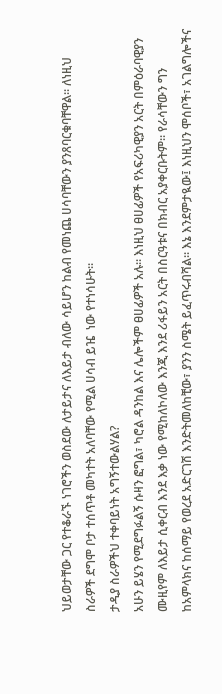ህይወታቸው ጋር የተቆራኙ ነገሮችን ወስደው ለታይታና ለእይታ ብለው ሳይሆን ከልብ የመነጨ ሀሳባቸውን ያንጸባርቁባቸዋል፡፡ ለነዚህ ስራዎች ደግሞ ቦታ ተሰጥቶ መካተት አለባቸው የሚል ሀሳብ ይዤ  ነው የተነሳሁት፡፡
ታዲያ ስራዎችህ ተቀባይነት አግኝተውልሃል?
አሁን ይሄን የሚደግፉልኝ ሱዛን ፎግል፣ ካሮል ዳንከል እና ሌሎችም ፀሀፊዎች አሉ፡፡ እነዚህ ፀሀፊዎች የአፍሪካዊያን አርት በምዕራባዊያን ሙዚየም ለእይታ ሲቀርብ እንደ እቃ ነው የሚከለኮለው እንጂ እንደ ሪፋይን አርት በስርዓቱና በክብር አያቀርቡትም፡፡ የራሳቸውን ግን ከአምላክና ከሰማይ የወረደ አድርገሽ እንድትመለከቺው፣ ያንን ስሜት ይፈጥሩብሻል፡፡ እኔ እንደምታዪው፤ እነዚህን ሞሰቦች፣ አገልግሎችና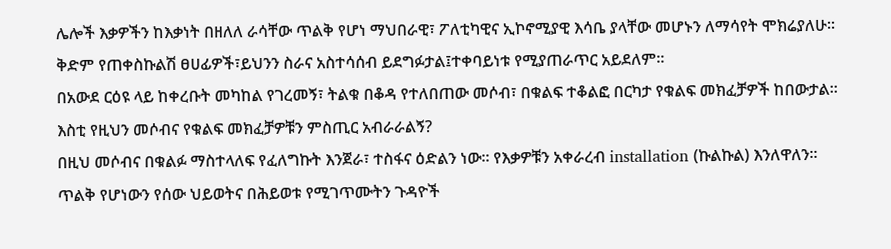ሌሎች እቃዎችን ከእቃነት በዘለለ ራሳቸው ጥልቅ የሆነ ማህበራዊ፣ ፖለቲካዊና ኢኮኖሚያዊ እሳቤ ያላቸው መሆኑን ለማሳየት ሞክሬያለሁ፡፡ ቅድም የጠቀስኩልሽ ፀሀፊዎች፣ይህንን ስራና አስተሳሰብ ይደግፉታል፤ተቀባይነቱ የሚያጠራጥር አይደለም፡፡
በአውደ ርዕዩ ላይ ከቀረቡት መካከል የገረመኝ፣ ትልቁ በቆዳ የተለበጠው መሶብ፣ በቁልፍ ተቆልፎ በርካታ የቁልፍ መክፈቻዎች ከበውታል፡፡ እስቲ የዚህን መሶብና የቁልፍ መክፈቻዎቹን ምስጢር አብራራልኝ?
በዚህ መሶብና በቁልፉ ማስተላለፍ የፈለግኩት እንጀራ፣ ተስፋና ዕድልን ነው፡፡ የእቃዎቹን አቀራረብ installation (ኩልኩል) እንለዋለን። ጥልቅ የሆነውን የሰው ህይወትና በሕይወቱ የሚገጥሙትን ጉዳዮች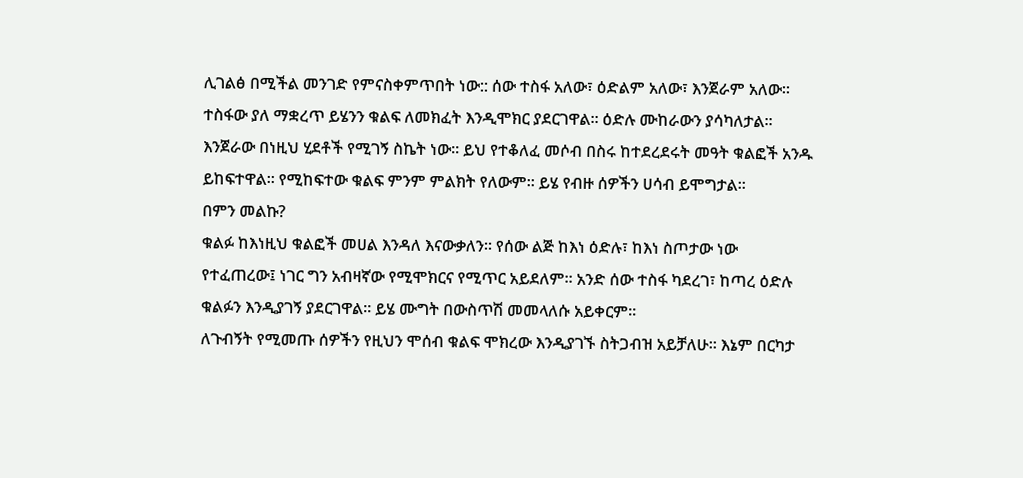ሊገልፅ በሚችል መንገድ የምናስቀምጥበት ነው:: ሰው ተስፋ አለው፣ ዕድልም አለው፣ እንጀራም አለው፡፡ ተስፋው ያለ ማቋረጥ ይሄንን ቁልፍ ለመክፈት እንዲሞክር ያደርገዋል። ዕድሉ ሙከራውን ያሳካለታል፡፡ እንጀራው በነዚህ ሂደቶች የሚገኝ ስኬት ነው፡፡ ይህ የተቆለፈ መሶብ በስሩ ከተደረደሩት መዓት ቁልፎች አንዱ ይከፍተዋል። የሚከፍተው ቁልፍ ምንም ምልክት የለውም፡፡ ይሄ የብዙ ሰዎችን ሀሳብ ይሞግታል፡፡
በምን መልኩ?
ቁልፉ ከእነዚህ ቁልፎች መሀል እንዳለ እናውቃለን። የሰው ልጅ ከእነ ዕድሉ፣ ከእነ ስጦታው ነው የተፈጠረው፤ ነገር ግን አብዛኛው የሚሞክርና የሚጥር አይደለም፡፡ አንድ ሰው ተስፋ ካደረገ፣ ከጣረ ዕድሉ ቁልፉን እንዲያገኝ ያደርገዋል። ይሄ ሙግት በውስጥሽ መመላለሱ አይቀርም፡፡
ለጉብኝት የሚመጡ ሰዎችን የዚህን ሞሰብ ቁልፍ ሞክረው እንዲያገኙ ስትጋብዝ አይቻለሁ። እኔም በርካታ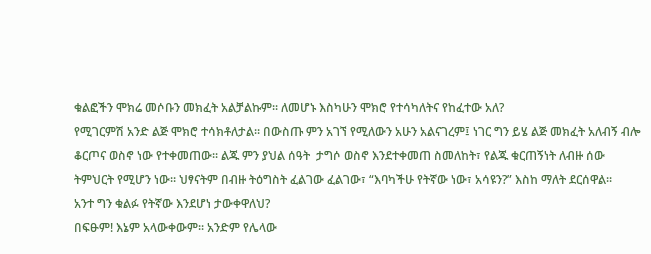ቁልፎችን ሞክሬ መሶቡን መክፈት አልቻልኩም፡፡ ለመሆኑ እስካሁን ሞክሮ የተሳካለትና የከፈተው አለ?
የሚገርምሽ አንድ ልጅ ሞክሮ ተሳክቶለታል፡፡ በውስጡ ምን አገኘ የሚለውን አሁን አልናገረም፤ ነገር ግን ይሄ ልጅ መክፈት አለብኝ ብሎ ቆርጦና ወስኖ ነው የተቀመጠው፡፡ ልጁ ምን ያህል ሰዓት  ታግሶ ወስኖ እንደተቀመጠ ስመለከት፣ የልጁ ቁርጠኝነት ለብዙ ሰው ትምህርት የሚሆን ነው። ህፃናትም በብዙ ትዕግስት ፈልገው ፈልገው፣ “እባካችሁ የትኛው ነው፣ አሳዩን?” እስከ ማለት ደርሰዋል፡፡
አንተ ግን ቁልፉ የትኛው እንደሆነ ታውቀዋለህ?
በፍፁም! እኔም አላውቀውም፡፡ አንድም የሌላው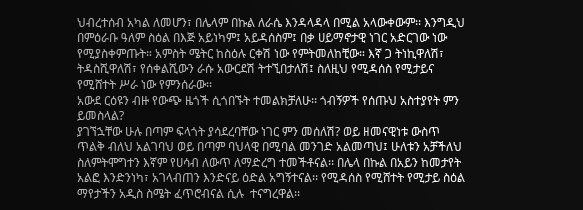ህብረተሰብ አካል ለመሆን፣ በሌላም በኩል ለራሴ እንዳላዳላ በሚል አላውቀውም፡፡ እንግዲህ በምዕራቡ ዓለም ስዕል በእጅ አይነካም፤ አይዳሰስም፤ በቃ ሀይማኖታዊ ነገር አድርገው ነው የሚያስቀምጡት። አምስት ሜትር ከስዕሉ ርቀሽ ነው የምትመለከቺው። እኛ ጋ ትነኪዋለሽ፣ ትዳስሺዋለሽ፣ የሰቀልሺውን ራሱ አውርደሽ ትተኚበታለሽ፤ ስለዚህ የሚዳሰስ የሚታይና የሚሸተት ሥራ ነው የምንሰራው፡፡
አውደ ርዕዩን ብዙ የውጭ ዜጎች ሲጎበኙት ተመልክቻለሁ፡፡ ጎብኝዎች የሰጡህ አስተያየት ምን ይመስላል?
ያገኘኋቸው ሁሉ በጣም ፍላጎት ያሳደረባቸው ነገር ምን መሰለሽ? ወይ ዘመናዊነቱ ውስጥ ጥልቅ ብለህ አልገባህ ወይ በጣም ባህላዊ በሚባል መንገድ አልመጣህ፤ ሁለቱን አቻችለህ ስለምትሞግተን እኛም የሀሳብ ለውጥ ለማድረግ ተመችቶናል፡፡ በሌላ በኩል በአይን ከመታየት አልፎ እንድንነካ፣ አገላብጠን እንድናይ ዕድል አግኝተናል፡፡ የሚዳሰስ የሚሸተት የሚታይ ስዕል ማየታችን አዲስ ስሜት ፈጥሮብናል ሲሉ  ተናግረዋል፡፡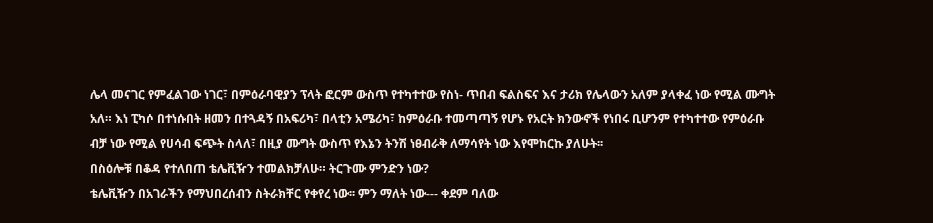ሌላ መናገር የምፈልገው ነገር፣ በምዕራባዊያን ፕላት ፎርም ውስጥ የተካተተው የስነ- ጥበብ ፍልስፍና እና ታሪክ የሌላውን አለም ያላቀፈ ነው የሚል ሙግት አለ። እነ ፒካሶ በተነሱበት ዘመን በተጓዳኝ በአፍሪካ፣ በላቲን አሜሪካ፣ ከምዕራቡ ተመጣጣኝ የሆኑ የአርት ክንውኖች የነበሩ ቢሆንም የተካተተው የምዕራቡ ብቻ ነው የሚል የሀሳብ ፍጭት ስላለ፣ በዚያ ሙግት ውስጥ የእኔን ትንሽ ነፀብራቅ ለማሳየት ነው እየሞከርኩ ያለሁት፡፡
በስዕሎቹ በቆዳ የተለበጠ ቴሌቪዥን ተመልክቻለሁ። ትርጉሙ ምንድን ነው?
ቴሌቪዥን በአገራችን የማህበረሰብን ስትራክቸር የቀየረ ነው፡፡ ምን ማለት ነው--- ቀደም ባለው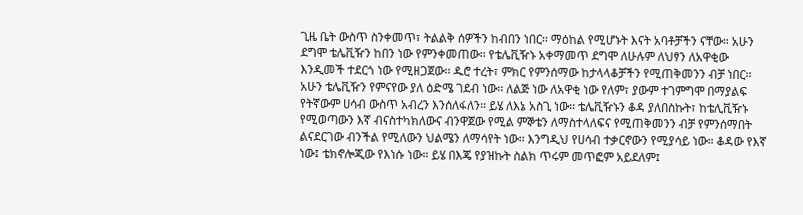ጊዜ ቤት ውስጥ ስንቀመጥ፣ ትልልቅ ሰዎችን ከብበን ነበር፡፡ ማዕከል የሚሆኑት እናት አባቶቻችን ናቸው። አሁን ደግሞ ቴሌቪዥን ከበን ነው የምንቀመጠው፡፡ የቴሌቪዥኑ አቀማመጥ ደግሞ ለሁሉም ለህፃን ለአዋቂው እንዲመች ተደርጎ ነው የሚዘጋጀው፡፡ ዱሮ ተረት፣ ምክር የምንሰማው ከታላላቆቻችን የሚጠቅመንን ብቻ ነበር፡፡ አሁን ቴሌቪዥን የምናየው ያለ ዕድሜ ገደብ ነው፡፡ ለልጅ ነው ለአዋቂ ነው የለም፣ ያውም ተገምግሞ በማያልፍ የትኛውም ሀሳብ ውስጥ አብረን እንሰለፋለን፡፡ ይሄ ለእኔ አስጊ ነው፡፡ ቴሌቪዥኑን ቆዳ ያለበስኩት፣ ከቴሊቪዥኑ የሚወጣውን እኛ ብናስተካክለውና ብንዋጀው የሚል ምኞቴን ለማስተላለፍና የሚጠቅመንን ብቻ የምንሰማበት ልናደርገው ብንችል የሚለውን ህልሜን ለማሳየት ነው፡፡ እንግዲህ የሀሳብ ተቃርኖውን የሚያሳይ ነው። ቆዳው የእኛ ነው፤ ቴክኖሎጂው የእነሱ ነው። ይሄ በእጄ የያዝኩት ስልክ ጥሩም መጥፎም አይደለም፤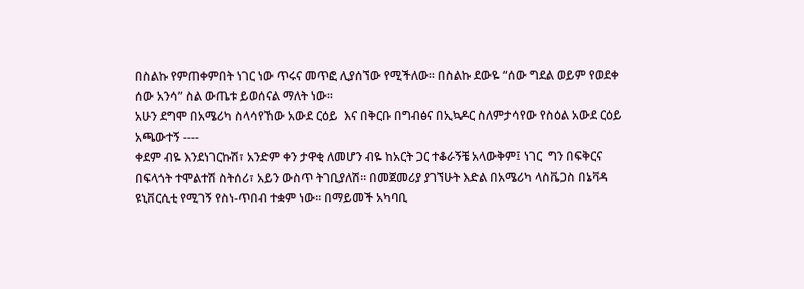በስልኩ የምጠቀምበት ነገር ነው ጥሩና መጥፎ ሊያሰኘው የሚችለው፡፡ በስልኩ ደውዬ “ሰው ግደል ወይም የወደቀ ሰው አንሳ” ስል ውጤቱ ይወሰናል ማለት ነው፡፡
አሁን ደግሞ በአሜሪካ ስላሳየኸው አውደ ርዕይ  እና በቅርቡ በግብፅና በኢኳዶር ስለምታሳየው የስዕል አውደ ርዕይ አጫውተኝ ----
ቀደም ብዬ እንደነገርኩሽ፣ አንድም ቀን ታዋቂ ለመሆን ብዬ ከአርት ጋር ተቆራኝቼ አላውቅም፤ ነገር  ግን በፍቅርና በፍላጎት ተሞልተሽ ስትሰሪ፣ አይን ውስጥ ትገቢያለሽ፡፡ በመጀመሪያ ያገኘሁት እድል በአሜሪካ ላስቬጋስ በኔቫዳ ዩኒቨርሲቲ የሚገኝ የስነ-ጥበብ ተቋም ነው፡፡ በማይመች አካባቢ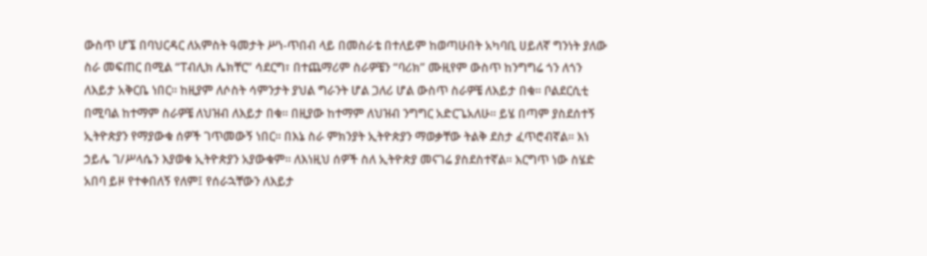ውስጥ ሆኜ በባህርዳር ለአምስት ዓመታት ሥነ-ጥበብ ላይ በመስራቴ በተለይም ከወጣሁበት አካባቢ ሀይለኛ ግንነት ያለው ስራ መፍጠር በሚል “ፐብሊክ ሌክቸር” ሳደርግ፣ በተጨማሪም ስራዎቼን “ባሪክ” ሙዚየም ውስጥ ከንግግሬ ጎን ለጎን ለእይታ አቅርቤ ነበር፡፡ ከዚያም ለሶስት ሳምንታት ያህል ግራንት ሆል ጋለሪ ሆል ውስጥ ስራዎቼ ለእይታ በቁ፡፡ ቦልደርሲቲ በሚባል ከተማም ስራዎቼ ለህዝብ ለእይታ በቁ፡፡ በዚያው ከተማም ለህዝብ ንግግር አድርጌአለሁ። ይሄ በጣም ያስደሰተኝ ኢትዮጵያን የማያውቁ ሰዎች ገጥመውኝ ነበር፡፡ በእኔ ስራ ምክንያት ኢትዮጵያን ማወቃቸው ትልቅ ደስታ ፈጥሮብኛል፡፡ እነ ኃይሌ ገ/ሥላሴን እያወቁ ኢትዮጵያን አያውቁም፡፡ ለእነዚህ ሰዎች ስለ ኢትዮጵያ መናገሬ ያስደስተኛል። እርግጥ ነው ስሄድ አበባ ይዞ የተቀበለኝ የለም፤ የሰራኋቸውን ለእይታ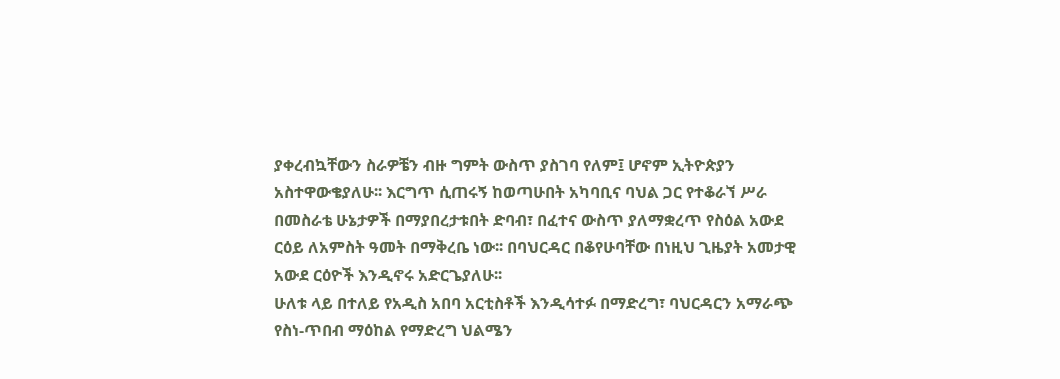ያቀረብኳቸውን ስራዎቼን ብዙ ግምት ውስጥ ያስገባ የለም፤ ሆኖም ኢትዮጵያን አስተዋውቄያለሁ፡፡ እርግጥ ሲጠሩኝ ከወጣሁበት አካባቢና ባህል ጋር የተቆራኘ ሥራ በመስራቴ ሁኔታዎች በማያበረታቱበት ድባብ፣ በፈተና ውስጥ ያለማቋረጥ የስዕል አውደ ርዕይ ለአምስት ዓመት በማቅረቤ ነው፡፡ በባህርዳር በቆየሁባቸው በነዚህ ጊዜያት አመታዊ አውደ ርዕዮች እንዲኖሩ አድርጌያለሁ፡፡
ሁለቱ ላይ በተለይ የአዲስ አበባ አርቲስቶች እንዲሳተፉ በማድረግ፣ ባህርዳርን አማራጭ የስነ-ጥበብ ማዕከል የማድረግ ህልሜን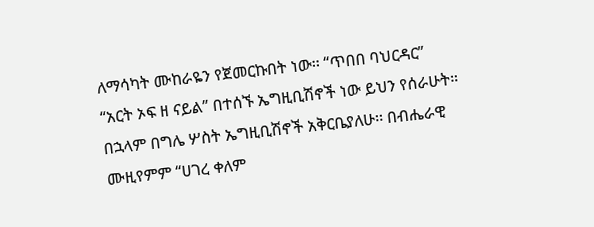ለማሳካት ሙከራዬን የጀመርኩበት ነው፡፡ “ጥበበ ባህርዳር” “አርት ኦፍ ዘ ናይል” በተሰኙ ኤግዚቢሽኖች ነው ይህን የሰራሁት። በኋላም በግሌ ሦስት ኤግዚቢሽኖች አቅርቤያለሁ፡፡ በብሔራዊ ሙዚየምም “ሀገረ ቀለም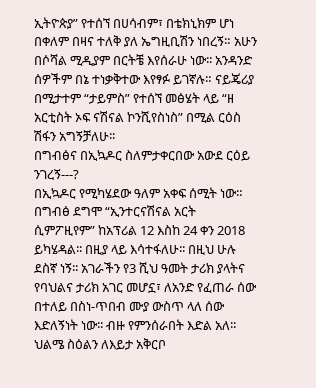ኢትዮጵያ” የተሰኘ በሀሳብም፣ በቴክኒክም ሆነ በቀለም በዛና ተለቅ ያለ ኤግዚቢሽን ነበረኝ። አሁን በሶሻል ሚዲያም በርትቼ እየሰራሁ ነው፡፡ አንዳንድ ሰዎችም በኔ ተነቃቅተው እየፃፉ ይገኛሉ። ናይጄሪያ በሚታተም “ታይምስ” የተሰኘ መፅሄት ላይ “ዘ አርቲስት ኦፍ ናሽናል ኮንሺየስነስ” በሚል ርዕስ ሽፋን አግኝቻለሁ፡፡
በግብፅና በኢኳዶር ስለምታቀርበው አውደ ርዕይ ንገረኝ---?
በኢኳዶር የሚካሄደው ዓለም አቀፍ ሰሚት ነው። በግብፅ ደግሞ “ኢንተርናሽናል አርት ሲምፖዚየም” ከአፕሪል 12 እስከ 24 ቀን 2018 ይካሄዳል፡፡ በዚያ ላይ እሳተፋለሁ፡፡ በዚህ ሁሉ ደስኛ ነኝ፡፡ አገራችን የ3 ሺህ ዓመት ታሪክ ያላትና የባህልና ታሪክ አገር መሆኗ፣ ለአንድ የፈጠራ ሰው በተለይ በስነ-ጥበብ ሙያ ውስጥ ላለ ሰው እድለኝነት ነው፡፡ ብዙ የምንሰራበት እድል አለ፡፡ ህልሜ ስዕልን ለእይታ አቅርቦ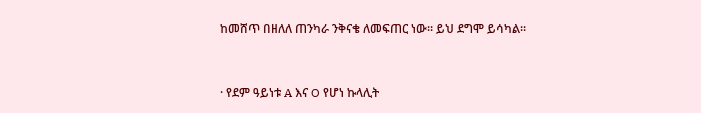ከመሸጥ በዘለለ ጠንካራ ንቅናቄ ለመፍጠር ነው፡፡ ይህ ደግሞ ይሳካል፡፡


· የደም ዓይነቱ A እና O የሆነ ኩላሊት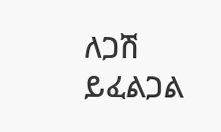ለጋሽ ይፈልጋል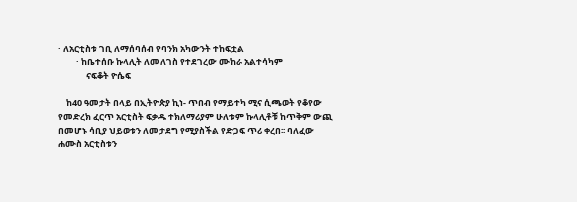· ለአርቲስቱ ገቢ ለማሰባሰብ የባንክ አካውንት ተከፍቷል
         · ከቤተሰቡ ኩላሊት ለመለገስ የተደገረው ሙከራ አልተሳካም
              ናፍቆት ዮሴፍ

    ከ40 ዓመታት በላይ በኢትዮጵያ ኪነ- ጥበብ የማይተካ ሚና ሲጫወት የቆየው የመድረክ ፈርጥ አርቲስት ፍቃዱ ተክለማሪያም ሁለቱም ኩላሊቶቹ ከጥቅም ውጪ በመሆኑ ሳቢያ ህይወቱን ለመታደግ የሚያስችል የድጋፍ ጥሪ ቀረበ፡፡ ባለፈው ሐሙስ አርቲስቱን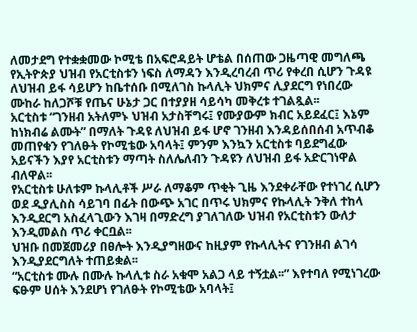ለመታደግ የተቋቋመው ኮሚቴ በአፍሮዳይት ሆቴል በሰጠው ጋዜጣዊ መግለጫ የኢትዮጵያ ህዝብ የአርቲስቱን ነፍስ ለማዳን እንዲረባረብ ጥሪ የቀረበ ሲሆን ጉዳዩ ለህዝብ ይፋ ሳይሆን ከቤተሰቡ በሚለገስ ኩላሊት ህክምና ሊያደርግ የነበረው ሙከራ ከለጋሾቹ የጤና ሁኔታ ጋር በተያያዘ ሳይሳካ መቅረቱ ተገልጿል፡፡
አርቲስቱ “ገንዘብ አትለምኑ ህዝብ አታስቸግሩ፤ የሙያውም ክብር አይደፈር፤ እኔም ከነክብሬ ልሙት” በማለት ጉዳዩ ለህዝብ ይፋ ሆኖ ገንዘብ እንዳይሰበሰብ አጥብቆ መጠየቁን የገለፁት የኮሚቴው አባላት፤ ምንም እንኳን አርቲስቱ ባይደግፈው አይናችን እያየ አርቲስቱን ማጣት ስለሌለብን ጉዳዩን ለህዝብ ይፋ አድርገነዋል ብለዋል፡፡
የአርቲስቱ ሁለቱም ኩላሊቶች ሥራ ለማቆም ጥቂት ጊዜ እንደቀራቸው የተነገረ ሲሆን ወደ ዲያሊስስ ሳይገባ በፊት በውጭ አገር በጥሩ ህክምና የኩላሊት ንቅለ ተከላ እንዲደርግ አስፈላጊውን እገዛ በማድረግ ያገለገለው ህዝብ የአርቲስቱን ውለታ እንዲመልስ ጥሪ ቀርቧል፡፡
ህዝቡ በመጀመሪያ በፀሎት እንዲያግዘውና ከዚያም የኩላሊትና የገንዘብ ልገሳ እንዲያደርግለት ተጠይቋል፡፡
“አርቲስቱ ሙሉ በሙሉ ኩላሊቱ ስራ አቁሞ አልጋ ላይ ተኝቷል፡፡” እየተባለ የሚነገረው ፍፁም ሀሰት እንደሆነ የገለፁት የኮሚቴው አባላት፤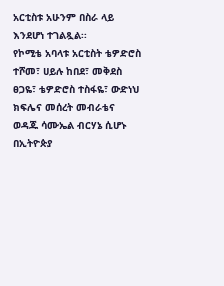አርቲስቱ አሁንም በስራ ላይ እንደሆነ ተገልጿል፡፡
የኮሚቴ አባላቱ አርቲስት ቴዎድሮስ ተሾመ፣ ሀይሉ ከበደ፣ መቅደስ ፀጋዬ፣ ቴዎድሮስ ተስፋዬ፣ ውድነህ ክፍሌና መሰረት መብራቴና ወዳጁ ሳሙኤል ብርሃኔ ሲሆኑ በኢትዮጵያ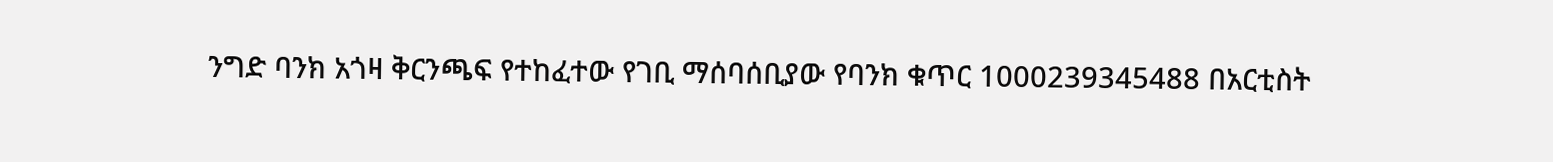ንግድ ባንክ አጎዛ ቅርንጫፍ የተከፈተው የገቢ ማሰባሰቢያው የባንክ ቁጥር 1000239345488 በአርቲስት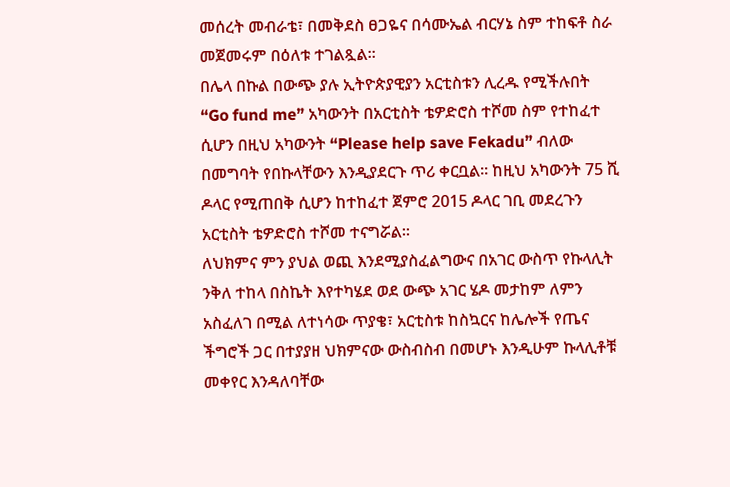መሰረት መብራቴ፣ በመቅደስ ፀጋዬና በሳሙኤል ብርሃኔ ስም ተከፍቶ ስራ መጀመሩም በዕለቱ ተገልጿል፡፡
በሌላ በኩል በውጭ ያሉ ኢትዮጵያዊያን አርቲስቱን ሊረዱ የሚችሉበት “Go fund me” አካውንት በአርቲስት ቴዎድሮስ ተሾመ ስም የተከፈተ ሲሆን በዚህ አካውንት “Please help save Fekadu” ብለው በመግባት የበኩላቸውን እንዲያደርጉ ጥሪ ቀርቧል፡፡ ከዚህ አካውንት 75 ሺ ዶላር የሚጠበቅ ሲሆን ከተከፈተ ጀምሮ 2015 ዶላር ገቢ መደረጉን አርቲስት ቴዎድሮስ ተሾመ ተናግሯል፡፡
ለህክምና ምን ያህል ወጪ እንደሚያስፈልግውና በአገር ውስጥ የኩላሊት ንቅለ ተከላ በስኬት እየተካሄደ ወደ ውጭ አገር ሄዶ መታከም ለምን አስፈለገ በሚል ለተነሳው ጥያቄ፣ አርቲስቱ ከስኳርና ከሌሎች የጤና ችግሮች ጋር በተያያዘ ህክምናው ውስብስብ በመሆኑ እንዲሁም ኩላሊቶቹ መቀየር እንዳለባቸው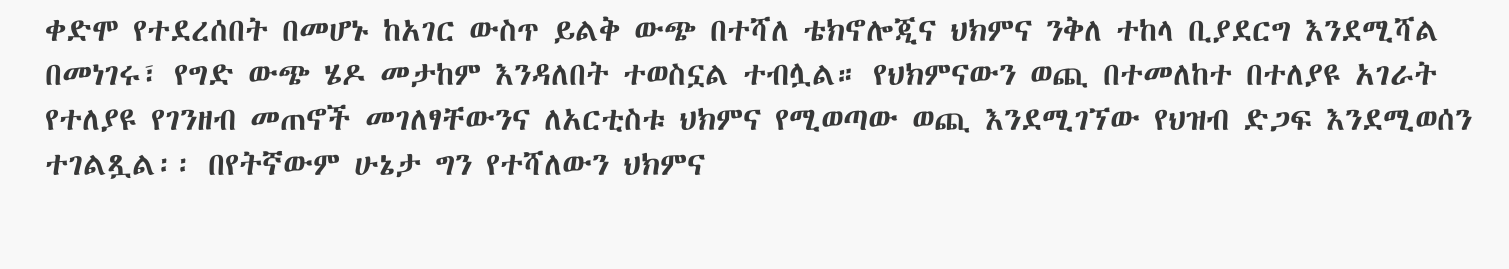ቀድሞ የተደረሰበት በመሆኑ ከአገር ውስጥ ይልቅ ውጭ በተሻለ ቴክኖሎጂና ህክምና ንቅለ ተከላ ቢያደርግ እንደሚሻል በመነገሩ፣ የግድ ውጭ ሄዶ መታከም እንዳለበት ተወስኗል ተብሏል። የህክምናውን ወጪ በተመለከተ በተለያዩ አገራት የተለያዩ የገንዘብ መጠኖች መገለፃቸውንና ለአርቲስቱ ህክምና የሚወጣው ወጪ እንደሚገኘው የህዝብ ድጋፍ እንደሚወሰን ተገልጿል፡፡ በየትኛውም ሁኔታ ግን የተሻለውን ህክምና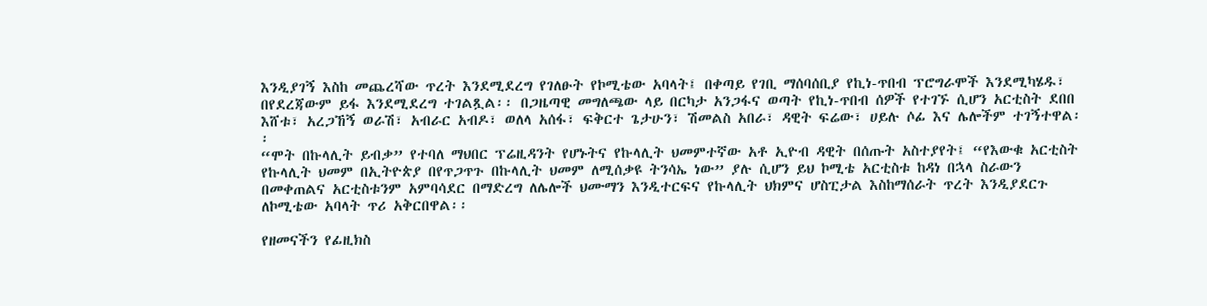እንዲያገኝ እስከ መጨረሻው ጥረት እንደሚደረግ የገለፁት የኮሚቴው አባላት፤ በቀጣይ የገቢ ማሰባሰቢያ የኪነ-ጥበብ ፕሮግራሞች እንደሚካሄዱ፣ በየደረጃውም ይፋ እንደሚደረግ ተገልጿል፡፡ በጋዜጣዊ መግለጫው ላይ በርካታ አንጋፋና ወጣት የኪነ-ጥበብ ሰዎች የተገኙ ሲሆን አርቲስት ደበበ እሸቱ፣ አረጋኸኝ ወራሽ፣ አብራር አብዶ፣ ወለላ አሰፋ፣ ፍቅርተ ጌታሁን፣ ሽመልስ አበራ፣ ዳዊት ፍሬው፣ ሀይሉ ሶፊ እና ሌሎችም ተገኝተዋል፡፡
“ሞት በኩላሊት ይብቃ” የተባለ ማህበር ፕሬዚዳንት የሆኑትና የኩላሊት ህመምተኛው አቶ ኢዮብ ዳዊት በሰጡት አስተያየት፤ “የእውቁ አርቲስት የኩላሊት ህመም በኢትዮጵያ በየጥጋጥጉ በኩላሊት ህመም ለሚሰቃዩ ትንሳኤ ነው” ያሉ ሲሆን ይህ ኮሚቴ አርቲስቱ ከዳነ በኋላ ስራውን በመቀጠልና አርቲስቱንም አምባሳደር በማድረግ ለሌሎች ህሙማን እንዲተርፍና የኩላሊት ህክምና ሆስፒታል እስከማሰራት ጥረት እንዲያደርጉ ለኮሚቴው አባላት ጥሪ አቅርበዋል፡፡

የዘመናችን የፊዚክስ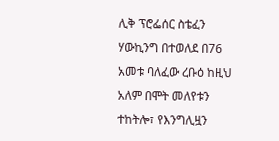ሊቅ ፕሮፌሰር ስቴፈን ሃውኪንግ በተወለደ በ76 አመቱ ባለፈው ረቡዕ ከዚህ አለም በሞት መለየቱን ተከትሎ፣ የእንግሊዟን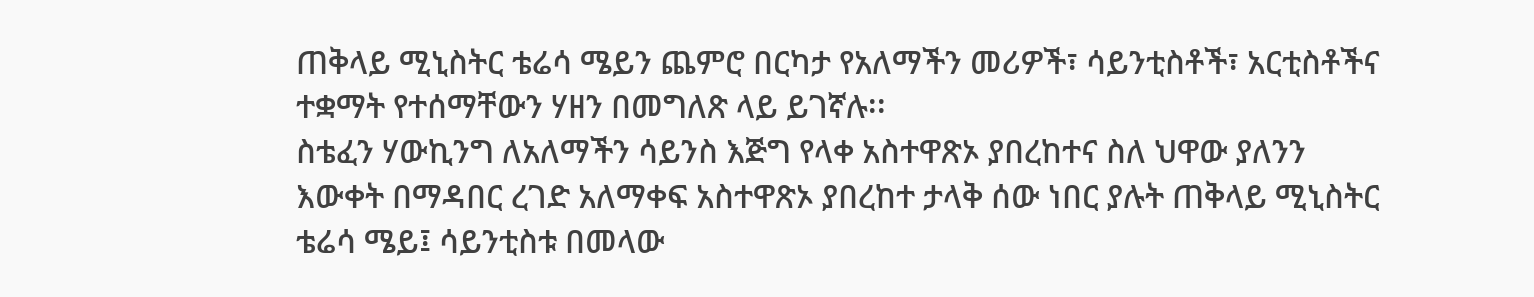ጠቅላይ ሚኒስትር ቴሬሳ ሜይን ጨምሮ በርካታ የአለማችን መሪዎች፣ ሳይንቲስቶች፣ አርቲስቶችና ተቋማት የተሰማቸውን ሃዘን በመግለጽ ላይ ይገኛሉ፡፡
ስቴፈን ሃውኪንግ ለአለማችን ሳይንስ እጅግ የላቀ አስተዋጽኦ ያበረከተና ስለ ህዋው ያለንን እውቀት በማዳበር ረገድ አለማቀፍ አስተዋጽኦ ያበረከተ ታላቅ ሰው ነበር ያሉት ጠቅላይ ሚኒስትር ቴሬሳ ሜይ፤ ሳይንቲስቱ በመላው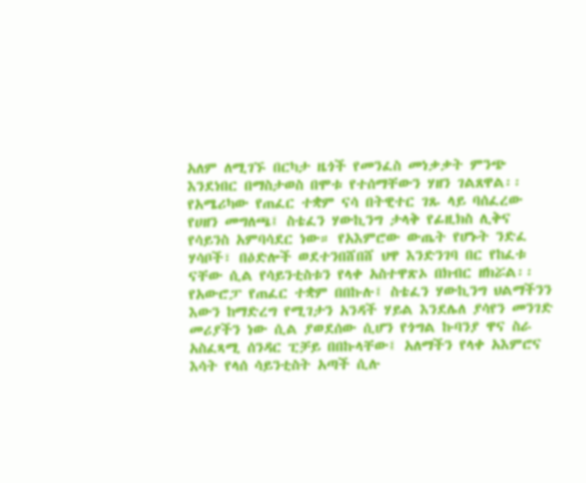አለም ለሚገኙ በርካታ ዜጎች የመንፈስ መነቃቃት ምንጭ እንደነበር በማስታወስ በሞቱ የተሰማቸውን ሃዘን ገልጸዋል፡፡
የአሜሪካው የጠፈር ተቋም ናሳ በትዊተር ገጹ ላይ ባሰፈረው የሀዘን መግለጫ፤ ስቴፈን ሃውኪንግ ታላቅ የፊዚክስ ሊቅና የሳይንስ አምባሳደር ነው። የአእምሮው ውጤት የሆኑት ንድፈ ሃሳቦች፣ በዕድሎች ወደተንበሸበሸ ህዋ እንድንገባ በር የከፈቱ ናቸው ሲል የሳይንቲስቱን የላቀ አስተዋጽኦ በክብር ዘክሯል፡፡
የአውሮፓ የጠፈር ተቋም በበኩሉ፤ ስቴፈን ሃውኪንግ ህልማችንን እውን ከማድረግ የሚገታን አንዳች ሃይል እንደሌለ ያሳየን መንገድ መሪያችን ነው ሲል ያወደሰው ሲሆን የጎግል ኩባንያ ዋና ስራ አስፈጻሚ ሰንዳር ፒቻይ በበኩላቸው፤ አለማችን የላቀ አእምሮና እሳት የላሰ ሳይንቲስት አጣች ሲሉ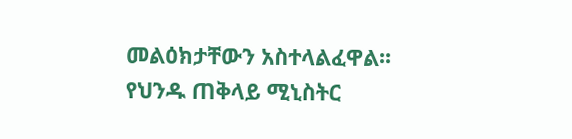መልዕክታቸውን አስተላልፈዋል፡፡
የህንዱ ጠቅላይ ሚኒስትር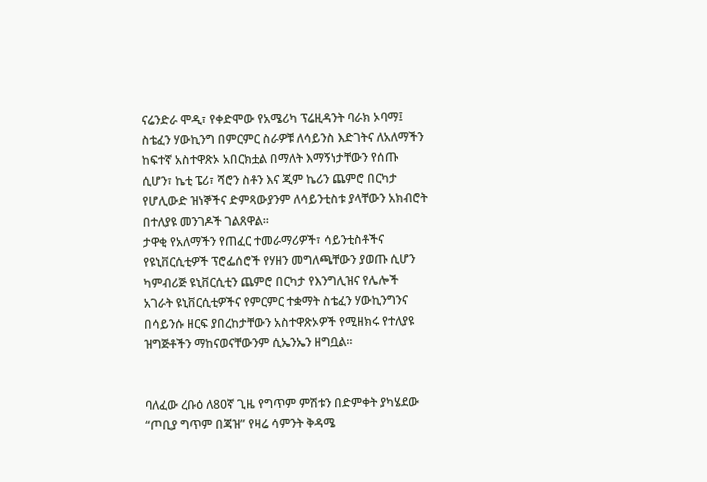ናሬንድራ ሞዲ፣ የቀድሞው የአሜሪካ ፕሬዚዳንት ባራክ ኦባማ፤ ስቴፈን ሃውኪንግ በምርምር ስራዎቹ ለሳይንስ እድገትና ለአለማችን ከፍተኛ አስተዋጽኦ አበርክቷል በማለት እማኝነታቸውን የሰጡ ሲሆን፣ ኬቲ ፔሪ፣ ሻሮን ስቶን እና ጂም ኬሪን ጨምሮ በርካታ የሆሊውድ ዝነኞችና ድምጻውያንም ለሳይንቲስቱ ያላቸውን አክብሮት በተለያዩ መንገዶች ገልጸዋል፡፡
ታዋቂ የአለማችን የጠፈር ተመራማሪዎች፣ ሳይንቲስቶችና የዩኒቨርሲቲዎች ፕሮፌሰሮች የሃዘን መግለጫቸውን ያወጡ ሲሆን ካምብሪጅ ዩኒቨርሲቲን ጨምሮ በርካታ የእንግሊዝና የሌሎች አገራት ዩኒቨርሲቲዎችና የምርምር ተቋማት ስቴፈን ሃውኪንግንና በሳይንሱ ዘርፍ ያበረከታቸውን አስተዋጽኦዎች የሚዘክሩ የተለያዩ ዝግጅቶችን ማከናወናቸውንም ሲኤንኤን ዘግቧል፡፡


ባለፈው ረቡዕ ለ80ኛ ጊዜ የግጥም ምሽቱን በድምቀት ያካሄደው “ጦቢያ ግጥም በጃዝ” የዛሬ ሳምንት ቅዳሜ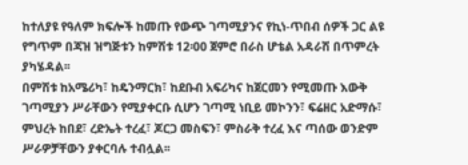ከተለያዩ የዓለም ክፍሎች ከመጡ የውጭ ገጣሚያንና የኪነ-ጥበብ ሰዎች ጋር ልዩ የግጥም በጃዝ ዝግጅቱን ከምሽቱ 12፡00 ጀምሮ በራስ ሆቴል አዳራሽ በጥምረት ያካሄዳል፡፡
በምሽቱ ከአሜሪካ፣ ከዴንማርክ፣ ከደቡብ አፍሪካና ከጀርመን የሚመጡ እውቅ ገጣሚያን ሥራቸውን የሚያቀርቡ ሲሆን ገጣሚ ነቢይ መኮንን፣ ፍሬዘር አድማሱ፣ ምህረት ከበደ፣ ረድኤት ተረፈ፣ ጆርጋ መስፍን፣ ምስራቅ ተረፈ እና ጣሰው ወንድም ሥራዎቻቸውን ያቀርባሉ ተብሏል፡፡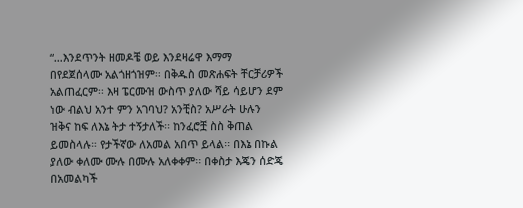“…እንደጥንት ዘመዶቼ ወይ እንደዛሬዋ እማማ በየደጀሰላሙ አልጎዘጎዝም፡፡ በቅዱስ መጽሐፍት ቸርቻሪዎች አልጠፈርም፡፡ እዛ ፔርሙዝ ውስጥ ያለው ሻይ ሳይሆን ደም ነው ብልህ አንተ ምን አገባህ? አንቺስ? አሥራት ሁሉን ዝቅና ከፍ ለእኔ ትታ ተኝታለች፡፡ ከንፈሮቿ ስስ ቅጠል ይመስላሉ። የታችኛው ለአመል አበጥ ይላል፡፡ በእኔ በኩል ያለው ቀለሙ ሙሉ በሙሉ አለቀቀም፡፡ በቀስታ እጄን ሰድጄ በአመልካች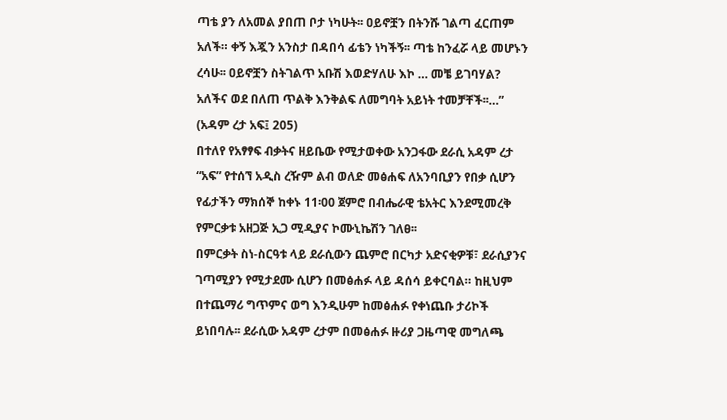ጣቴ ያን ለአመል ያበጠ ቦታ ነካሁት፡፡ ዐይኖቿን በትንሹ ገልጣ ፈርጠም አለች። ቀኝ እጇን አንስታ በዳበሳ ፊቴን ነካችኝ፡፡ ጣቴ ከንፈሯ ላይ መሆኑን ረሳሁ፡፡ ዐይኖቿን ስትገልጥ አቡሽ እወድሃለሁ እኮ … መቼ ይገባሃል? አለችና ወደ በለጠ ጥልቅ እንቅልፍ ለመግባት አይነት ተመቻቸች፡፡…” (አዳም ረታ አፍ፤ 205)
በተለየ የአፃፃፍ ብቃትና ዘይቤው የሚታወቀው አንጋፋው ደራሲ አዳም ረታ “አፍ” የተሰኘ አዲስ ረዥም ልብ ወለድ መፅሐፍ ለአንባቢያን የበቃ ሲሆን የፊታችን ማክሰኞ ከቀኑ 11፡00 ጀምሮ በብሔራዊ ቴአትር እንደሚመረቅ የምርቃቱ አዘጋጅ ኢጋ ሚዲያና ኮሙኒኬሽን ገለፀ፡፡
በምርቃት ስነ-ስርዓቱ ላይ ደራሲውን ጨምሮ በርካታ አድናቂዎቹ፣ ደራሲያንና ገጣሚያን የሚታደሙ ሲሆን በመፅሐፉ ላይ ዳሰሳ ይቀርባል። ከዚህም በተጨማሪ ግጥምና ወግ እንዲሁም ከመፅሐፉ የቀነጨቡ ታሪኮች ይነበባሉ፡፡ ደራሲው አዳም ረታም በመፅሐፉ ዙሪያ ጋዜጣዊ መግለጫ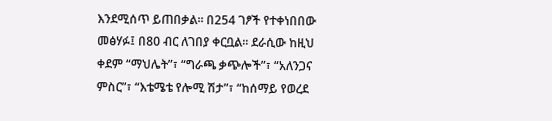እንደሚሰጥ ይጠበቃል፡፡ በ254 ገፆች የተቀነበበው መፅሃፉ፤ በ80 ብር ለገበያ ቀርቧል፡፡ ደራሲው ከዚህ ቀደም “ማህሌት”፣ “ግራጫ ቃጭሎች”፣ “አለንጋና ምስር”፣ “እቴሜቴ የሎሚ ሽታ”፣ “ከሰማይ የወረደ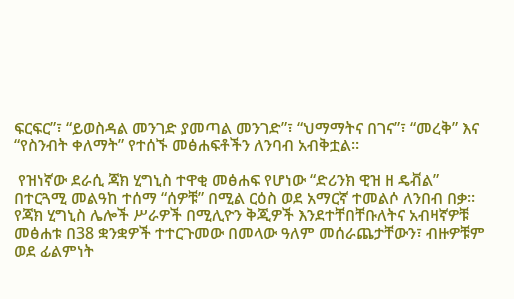ፍርፍር”፣ “ይወስዳል መንገድ ያመጣል መንገድ”፣ “ህማማትና በገና”፣ “መረቅ” እና “የስንብት ቀለማት” የተሰኙ መፅሐፍቶችን ለንባብ አብቅቷል፡፡

 የዝነኛው ደራሲ ጃክ ሂግኒስ ተዋቂ መፅሐፍ የሆነው “ድሪንክ ዊዝ ዘ ዴቭል” በተርጓሚ መልዓከ ተሰማ “ሰዎቹ” በሚል ርዕስ ወደ አማርኛ ተመልሶ ለንበብ በቃ፡፡
የጃክ ሂግኒስ ሌሎች ሥራዎች በሚሊዮን ቅጂዎች እንደተቸበቸቡለትና አብዛኛዎቹ መፅሐቱ በ38 ቋንቋዎች ተተርጉመው በመላው ዓለም መሰራጨታቸውን፣ ብዙዎቹም ወደ ፊልምነት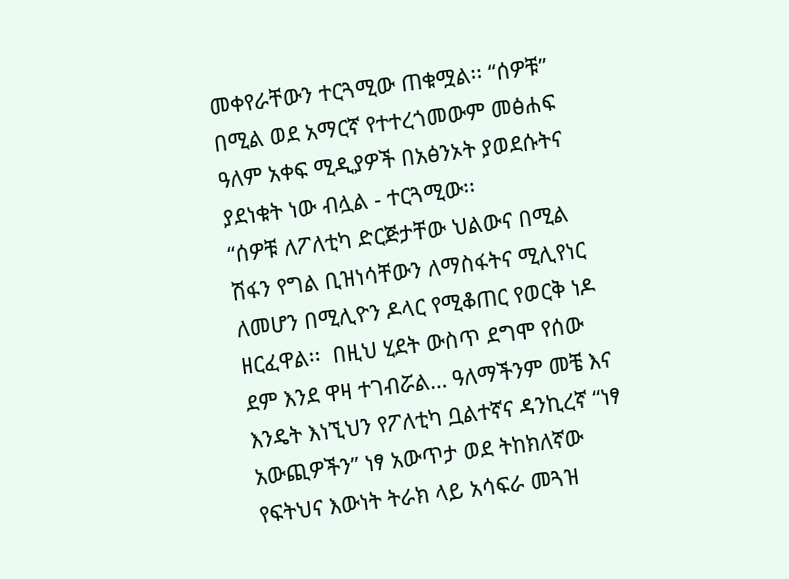መቀየራቸውን ተርጓሚው ጠቁሟል፡፡ “ሰዎቹ” በሚል ወደ አማርኛ የተተረጎመውም መፅሐፍ ዓለም አቀፍ ሚዲያዎች በአፅንኦት ያወደሱትና ያደነቁት ነው ብሏል - ተርጓሚው፡፡
“ሰዎቹ ለፖለቲካ ድርጅታቸው ህልውና በሚል ሽፋን የግል ቢዝነሳቸውን ለማስፋትና ሚሊየነር ለመሆን በሚሊዮን ዶላር የሚቆጠር የወርቅ ነዶ ዘርፈዋል፡፡  በዚህ ሂደት ውስጥ ደግሞ የሰው ደም እንደ ዋዛ ተገብሯል… ዓለማችንም መቼ እና እንዴት እነኚህን የፖለቲካ ቧልተኛና ዳንኪረኛ “ነፃ አውጪዎችን” ነፃ አውጥታ ወደ ትከክለኛው የፍትህና እውነት ትራክ ላይ አሳፍራ መጓዝ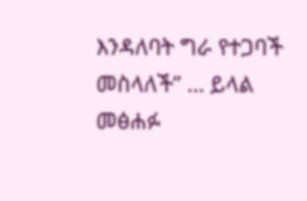እንዳለባት ግራ የተጋባች መስላለች” … ይላል መፅሐፉ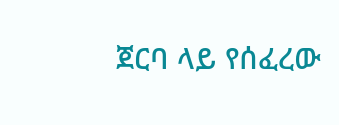ጀርባ ላይ የሰፈረው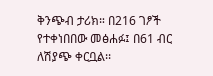ቅንጭብ ታሪክ። በ216 ገፆች የተቀነበበው መፅሐፉ፤ በ61 ብር ለሽያጭ ቀርቧል፡፡